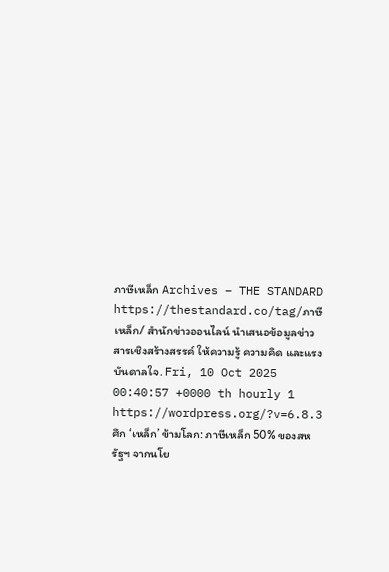ภาษีเหล็ก Archives – THE STANDARD https://thestandard.co/tag/ภาษีเหล็ก/ สำนักข่าวออนไลน์ นำเสนอข้อมูลข่าวสารเชิงสร้างสรรค์ ให้ความรู้ ความคิด และแรงบันดาลใจ. Fri, 10 Oct 2025 00:40:57 +0000 th hourly 1 https://wordpress.org/?v=6.8.3 ศึก ‘เหล็ก’ ข้ามโลก: ภาษีเหล็ก 50% ของสหรัฐฯ จากนโย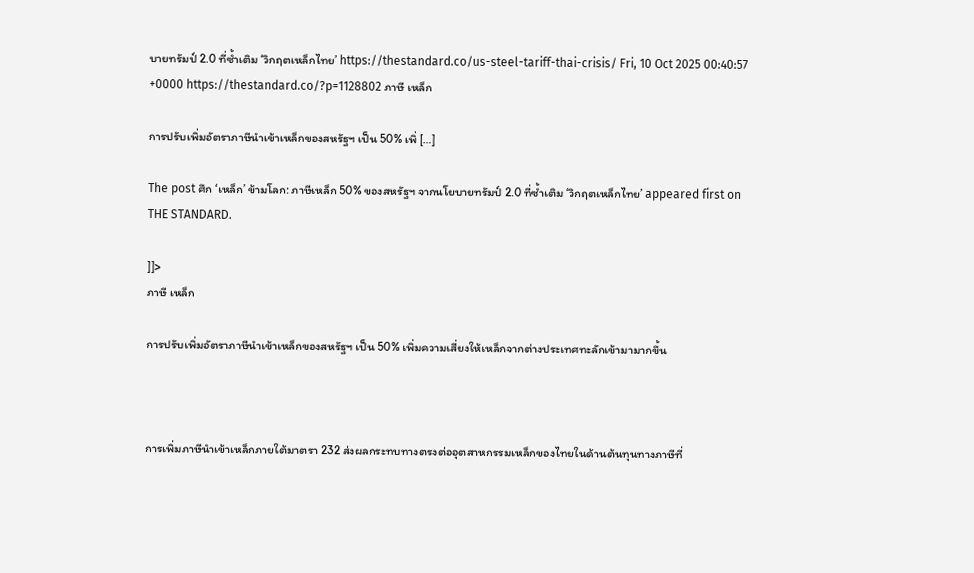บายทรัมป์ 2.0 ที่ซ้ำเติม ‘วิกฤตเหล็กไทย’ https://thestandard.co/us-steel-tariff-thai-crisis/ Fri, 10 Oct 2025 00:40:57 +0000 https://thestandard.co/?p=1128802 ภาษี เหล็ก

การปรับเพิ่มอัตราภาษีนำเข้าเหล็กของสหรัฐฯ เป็น 50% เพิ่ […]

The post ศึก ‘เหล็ก’ ข้ามโลก: ภาษีเหล็ก 50% ของสหรัฐฯ จากนโยบายทรัมป์ 2.0 ที่ซ้ำเติม ‘วิกฤตเหล็กไทย’ appeared first on THE STANDARD.

]]>
ภาษี เหล็ก

การปรับเพิ่มอัตราภาษีนำเข้าเหล็กของสหรัฐฯ เป็น 50% เพิ่มความเสี่ยงให้เหล็กจากต่างประเทศทะลักเข้ามามากขึ้น



การเพิ่มภาษีนำเข้าเหล็กภายใต้มาตรา 232 ส่งผลกระทบทางตรงต่ออุตสาหกรรมเหล็กของไทยในด้านต้นทุนทางภาษีที่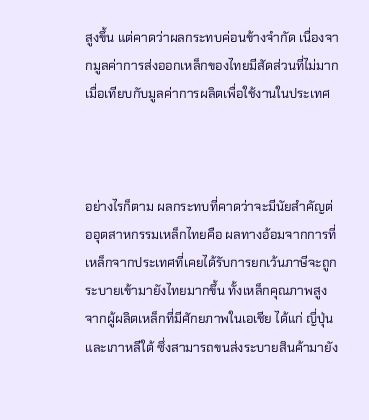สูงขึ้น แต่คาดว่าผลกระทบค่อนข้างจำกัด เนื่องจากมูลค่าการส่งออกเหล็กของไทยมีสัดส่วนที่ไม่มากเมื่อเทียบกับมูลค่าการผลิตเพื่อใช้งานในประเทศ



อย่างไรก็ตาม ผลกระทบที่คาดว่าจะมีนัยสำคัญต่ออุตสาหกรรมเหล็กไทยคือ ผลทางอ้อมจากการที่เหล็กจากประเทศที่เคยได้รับการยกเว้นภาษีจะถูกระบายเข้ามายังไทยมากขึ้น ทั้งเหล็กคุณภาพสูงจากผู้ผลิตเหล็กที่มีศักยภาพในเอเชีย ได้แก่ ญี่ปุ่น และเกาหลีใต้ ซึ่งสามารถขนส่งระบายสินค้ามายัง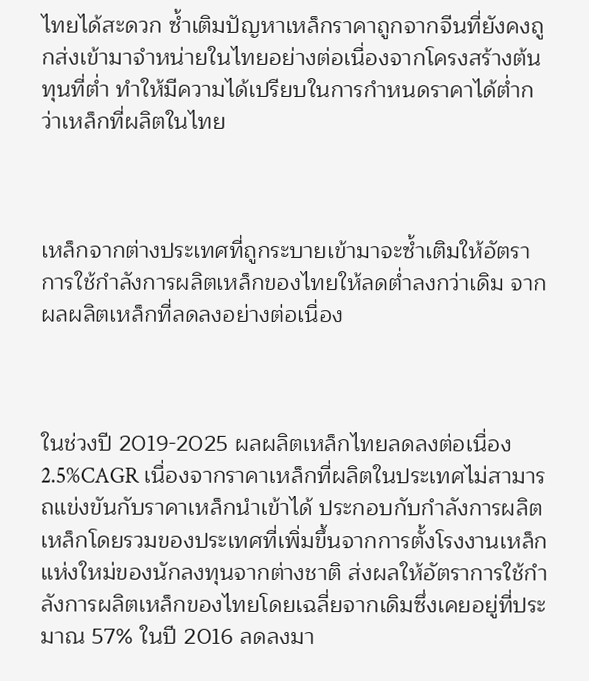ไทยได้สะดวก ซ้ำเติมปัญหาเหล็กราคาถูกจากจีนที่ยังคงถูกส่งเข้ามาจำหน่ายในไทยอย่างต่อเนื่องจากโครงสร้างต้นทุนที่ต่ำ ทำให้มีความได้เปรียบในการกำหนดราคาได้ต่ำกว่าเหล็กที่ผลิตในไทย



เหล็กจากต่างประเทศที่ถูกระบายเข้ามาจะซ้ำเติมให้อัตราการใช้กำลังการผลิตเหล็กของไทยให้ลดต่ำลงกว่าเดิม จากผลผลิตเหล็กที่ลดลงอย่างต่อเนื่อง



ในช่วงปี 2019-2025 ผลผลิตเหล็กไทยลดลงต่อเนื่อง 2.5%CAGR เนื่องจากราคาเหล็กที่ผลิตในประเทศไม่สามารถแข่งขันกับราคาเหล็กนำเข้าได้ ประกอบกับกำลังการผลิตเหล็กโดยรวมของประเทศที่เพิ่มขึ้นจากการตั้งโรงงานเหล็กแห่งใหม่ของนักลงทุนจากต่างชาติ ส่งผลให้อัตราการใช้กำลังการผลิตเหล็กของไทยโดยเฉลี่ยจากเดิมซึ่งเคยอยู่ที่ประมาณ 57% ในปี 2016 ลดลงมา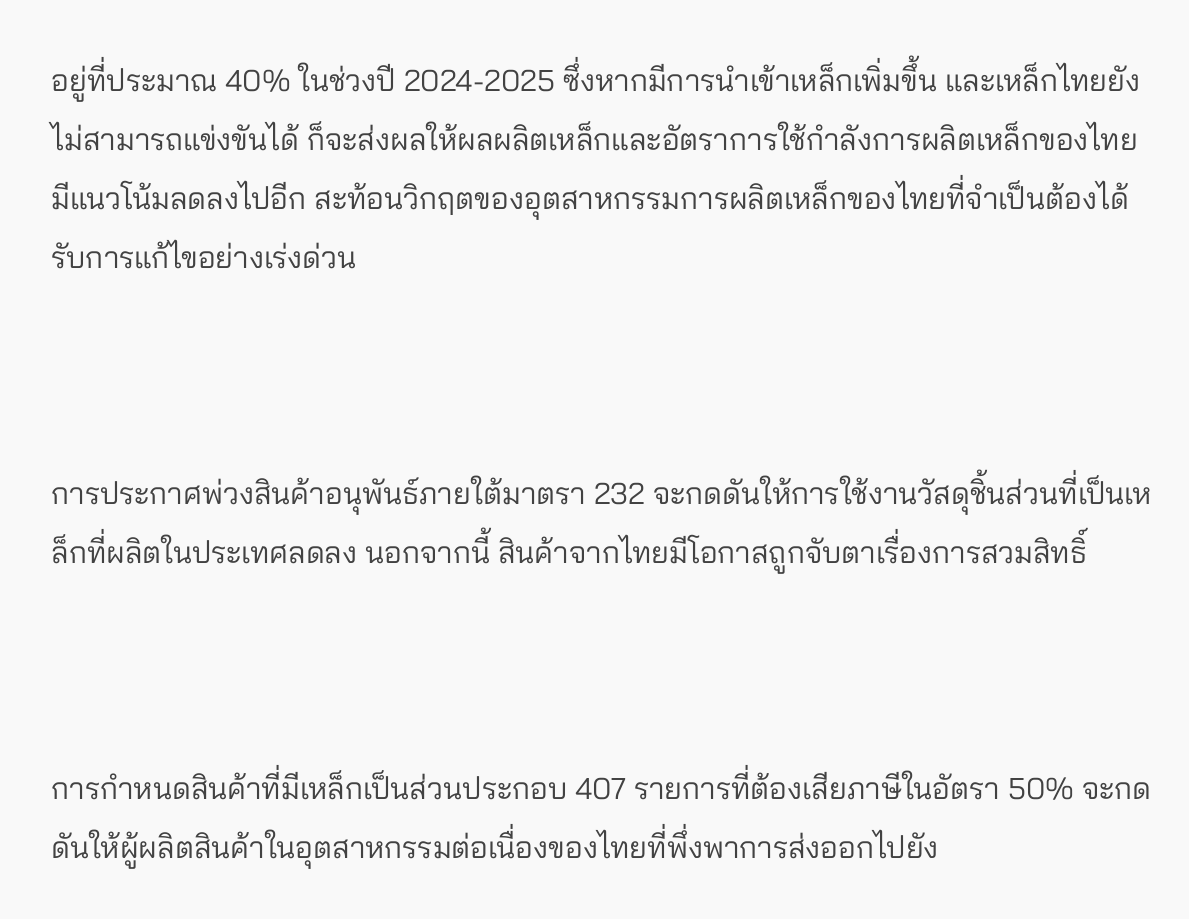อยู่ที่ประมาณ 40% ในช่วงปี 2024-2025 ซึ่งหากมีการนำเข้าเหล็กเพิ่มขึ้น และเหล็กไทยยังไม่สามารถแข่งขันได้ ก็จะส่งผลให้ผลผลิตเหล็กและอัตราการใช้กำลังการผลิตเหล็กของไทยมีแนวโน้มลดลงไปอีก สะท้อนวิกฤตของอุตสาหกรรมการผลิตเหล็กของไทยที่จำเป็นต้องได้รับการแก้ไขอย่างเร่งด่วน



การประกาศพ่วงสินค้าอนุพันธ์ภายใต้มาตรา 232 จะกดดันให้การใช้งานวัสดุชิ้นส่วนที่เป็นเหล็กที่ผลิตในประเทศลดลง นอกจากนี้ สินค้าจากไทยมีโอกาสถูกจับตาเรื่องการสวมสิทธิ์



การกำหนดสินค้าที่มีเหล็กเป็นส่วนประกอบ 407 รายการที่ต้องเสียภาษีในอัตรา 50% จะกดดันให้ผู้ผลิตสินค้าในอุตสาหกรรมต่อเนื่องของไทยที่พึ่งพาการส่งออกไปยัง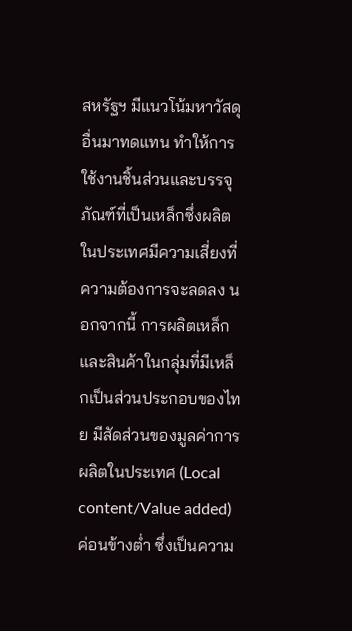สหรัฐฯ มีแนวโน้มหาวัสดุอื่นมาทดแทน ทำให้การใช้งานชิ้นส่วนและบรรจุภัณฑ์ที่เป็นเหล็กซึ่งผลิตในประเทศมีความเสี่ยงที่ความต้องการจะลดลง นอกจากนี้ การผลิตเหล็กและสินค้าในกลุ่มที่มีเหล็กเป็นส่วนประกอบของไทย มีสัดส่วนของมูลค่าการผลิตในประเทศ (Local content/Value added) ค่อนข้างต่ำ ซึ่งเป็นความ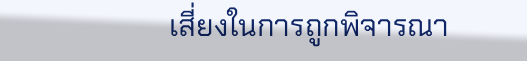เสี่ยงในการถูกพิจารณา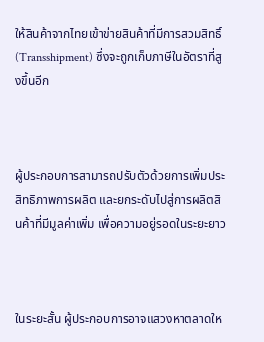ให้สินค้าจากไทยเข้าข่ายสินค้าที่มีการสวมสิทธิ์ (Transshipment) ซึ่งจะถูกเก็บภาษีในอัตราที่สูงขึ้นอีก



ผู้ประกอบการสามารถปรับตัวด้วยการเพิ่มประสิทธิภาพการผลิต และยกระดับไปสู่การผลิตสินค้าที่มีมูลค่าเพิ่ม เพื่อความอยู่รอดในระยะยาว



ในระยะสั้น ผู้ประกอบการอาจแสวงหาตลาดให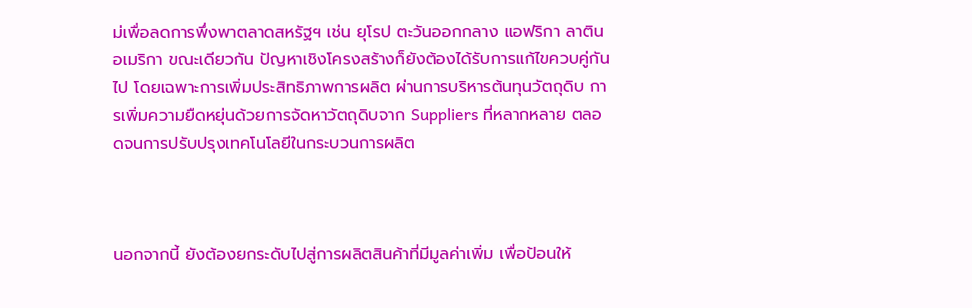ม่เพื่อลดการพึ่งพาตลาดสหรัฐฯ เช่น ยุโรป ตะวันออกกลาง แอฟริกา ลาตินอเมริกา ขณะเดียวกัน ปัญหาเชิงโครงสร้างก็ยังต้องได้รับการแก้ไขควบคู่กันไป โดยเฉพาะการเพิ่มประสิทธิภาพการผลิต ผ่านการบริหารต้นทุนวัตถุดิบ การเพิ่มความยืดหยุ่นด้วยการจัดหาวัตถุดิบจาก Suppliers ที่หลากหลาย ตลอดจนการปรับปรุงเทคโนโลยีในกระบวนการผลิต



นอกจากนี้ ยังต้องยกระดับไปสู่การผลิตสินค้าที่มีมูลค่าเพิ่ม เพื่อป้อนให้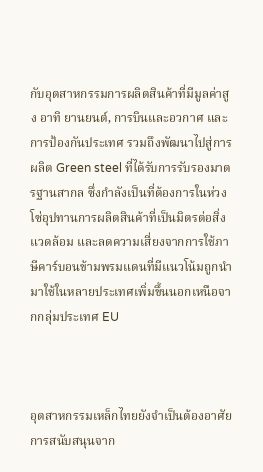กับอุตสาหกรรมการผลิตสินค้าที่มีมูลค่าสูง อาทิ ยานยนต์, การบินและอวกาศ และการป้องกันประเทศ รวมถึงพัฒนาไปสู่การผลิต Green steel ที่ได้รับการรับรองมาตรฐานสากล ซึ่งกำลังเป็นที่ต้องการในห่วงโซ่อุปทานการผลิตสินค้าที่เป็นมิตรต่อสิ่งแวดล้อม และลดความเสี่ยงจากการใช้ภาษีคาร์บอนข้ามพรมแดนที่มีแนวโน้มถูกนำมาใช้ในหลายประเทศเพิ่มขึ้นนอกเหนือจากกลุ่มประเทศ EU



อุตสาหกรรมเหล็กไทยยังจำเป็นต้องอาศัยการสนับสนุนจาก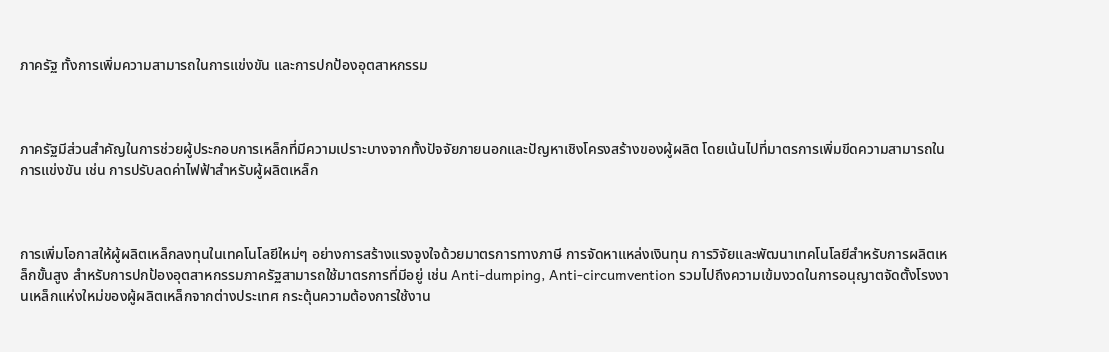ภาครัฐ ทั้งการเพิ่มความสามารถในการแข่งขัน และการปกป้องอุตสาหกรรม



ภาครัฐมีส่วนสำคัญในการช่วยผู้ประกอบการเหล็กที่มีความเปราะบางจากทั้งปัจจัยภายนอกและปัญหาเชิงโครงสร้างของผู้ผลิต โดยเน้นไปที่มาตรการเพิ่มขีดความสามารถในการแข่งขัน เช่น การปรับลดค่าไฟฟ้าสำหรับผู้ผลิตเหล็ก



การเพิ่มโอกาสให้ผู้ผลิตเหล็กลงทุนในเทคโนโลยีใหม่ๆ อย่างการสร้างแรงจูงใจด้วยมาตรการทางภาษี การจัดหาแหล่งเงินทุน การวิจัยและพัฒนาเทคโนโลยีสำหรับการผลิตเหล็กขั้นสูง สำหรับการปกป้องอุตสาหกรรมภาครัฐสามารถใช้มาตรการที่มีอยู่ เช่น Anti-dumping, Anti-circumvention รวมไปถึงความเข้มงวดในการอนุญาตจัดตั้งโรงงานเหล็กแห่งใหม่ของผู้ผลิตเหล็กจากต่างประเทศ กระตุ้นความต้องการใช้งาน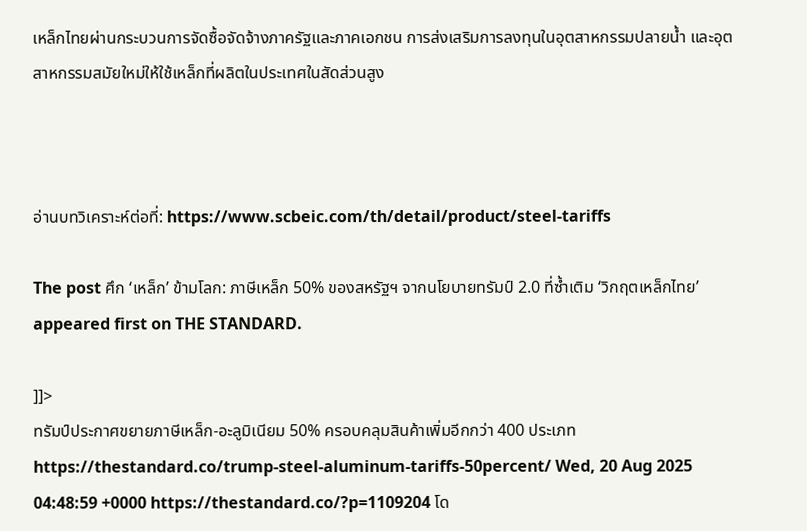เหล็กไทยผ่านกระบวนการจัดซื้อจัดจ้างภาครัฐและภาคเอกชน การส่งเสริมการลงทุนในอุตสาหกรรมปลายน้ำ และอุตสาหกรรมสมัยใหม่ให้ใช้เหล็กที่ผลิตในประเทศในสัดส่วนสูง



อ่านบทวิเคราะห์ต่อที่: https://www.scbeic.com/th/detail/product/steel-tariffs

The post ศึก ‘เหล็ก’ ข้ามโลก: ภาษีเหล็ก 50% ของสหรัฐฯ จากนโยบายทรัมป์ 2.0 ที่ซ้ำเติม ‘วิกฤตเหล็กไทย’ appeared first on THE STANDARD.

]]>
ทรัมป์ประกาศขยายภาษีเหล็ก-อะลูมิเนียม 50% ครอบคลุมสินค้าเพิ่มอีกกว่า 400 ประเภท https://thestandard.co/trump-steel-aluminum-tariffs-50percent/ Wed, 20 Aug 2025 04:48:59 +0000 https://thestandard.co/?p=1109204 โด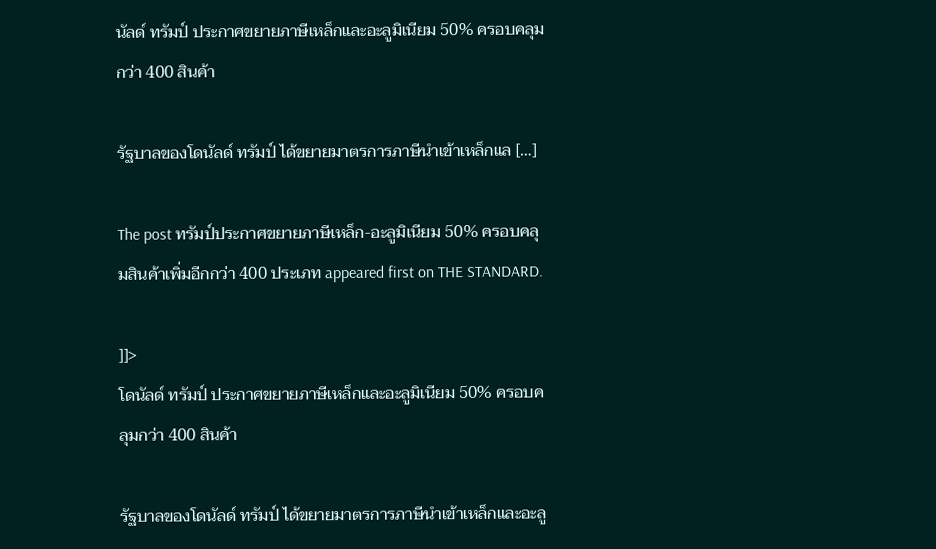นัลด์ ทรัมป์ ประกาศขยายภาษีเหล็กและอะลูมิเนียม 50% ครอบคลุมกว่า 400 สินค้า

รัฐบาลของโดนัลด์ ทรัมป์ ได้ขยายมาตรการภาษีนำเข้าเหล็กแล […]

The post ทรัมป์ประกาศขยายภาษีเหล็ก-อะลูมิเนียม 50% ครอบคลุมสินค้าเพิ่มอีกกว่า 400 ประเภท appeared first on THE STANDARD.

]]>
โดนัลด์ ทรัมป์ ประกาศขยายภาษีเหล็กและอะลูมิเนียม 50% ครอบคลุมกว่า 400 สินค้า

รัฐบาลของโดนัลด์ ทรัมป์ ได้ขยายมาตรการภาษีนำเข้าเหล็กและอะลู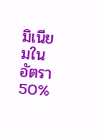มิเนียมในอัตรา 50%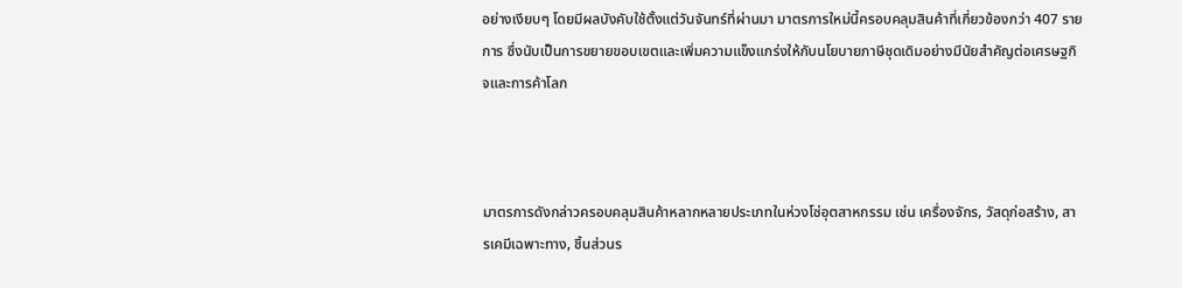อย่างเงียบๆ โดยมีผลบังคับใช้ตั้งแต่วันจันทร์ที่ผ่านมา มาตรการใหม่นี้ครอบคลุมสินค้าที่เกี่ยวข้องกว่า 407 รายการ ซึ่งนับเป็นการขยายขอบเขตและเพิ่มความแข็งแกร่งให้กับนโยบายภาษีชุดเดิมอย่างมีนัยสำคัญต่อเศรษฐกิจและการค้าโลก



มาตรการดังกล่าวครอบคลุมสินค้าหลากหลายประเภทในห่วงโซ่อุตสาหกรรม เช่น เครื่องจักร, วัสดุก่อสร้าง, สารเคมีเฉพาะทาง, ชิ้นส่วนร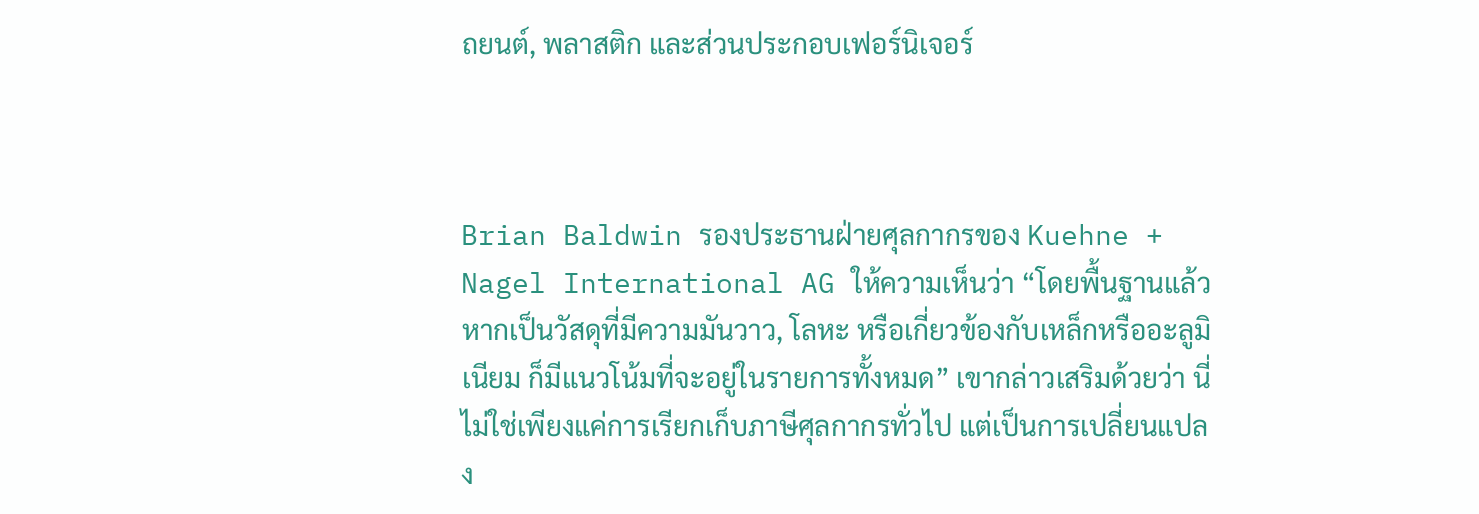ถยนต์, พลาสติก และส่วนประกอบเฟอร์นิเจอร์



Brian Baldwin รองประธานฝ่ายศุลกากรของ Kuehne + Nagel International AG ให้ความเห็นว่า “โดยพื้นฐานแล้ว หากเป็นวัสดุที่มีความมันวาว, โลหะ หรือเกี่ยวข้องกับเหล็กหรืออะลูมิเนียม ก็มีแนวโน้มที่จะอยู่ในรายการทั้งหมด” เขากล่าวเสริมด้วยว่า นี่ไม่ใช่เพียงแค่การเรียกเก็บภาษีศุลกากรทั่วไป แต่เป็นการเปลี่ยนแปลง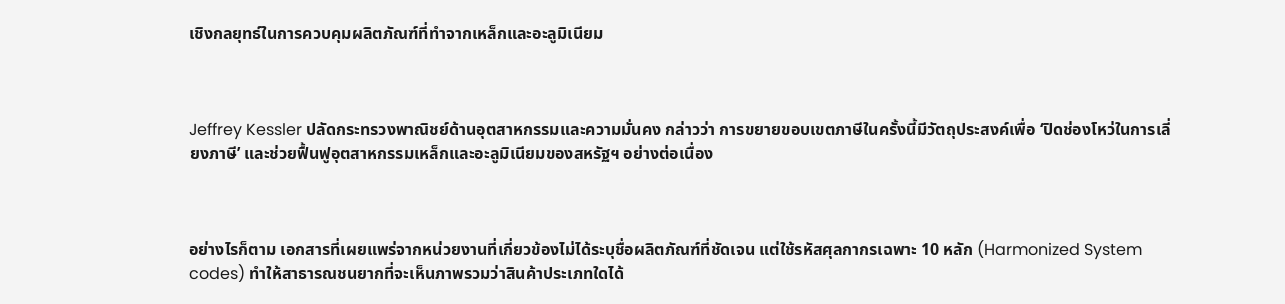เชิงกลยุทธ์ในการควบคุมผลิตภัณฑ์ที่ทำจากเหล็กและอะลูมิเนียม



Jeffrey Kessler ปลัดกระทรวงพาณิชย์ด้านอุตสาหกรรมและความมั่นคง กล่าวว่า การขยายขอบเขตภาษีในครั้งนี้มีวัตถุประสงค์เพื่อ ‘ปิดช่องโหว่ในการเลี่ยงภาษี’ และช่วยฟื้นฟูอุตสาหกรรมเหล็กและอะลูมิเนียมของสหรัฐฯ อย่างต่อเนื่อง



อย่างไรก็ตาม เอกสารที่เผยแพร่จากหน่วยงานที่เกี่ยวข้องไม่ได้ระบุชื่อผลิตภัณฑ์ที่ชัดเจน แต่ใช้รหัสศุลกากรเฉพาะ 10 หลัก (Harmonized System codes) ทำให้สาธารณชนยากที่จะเห็นภาพรวมว่าสินค้าประเภทใดได้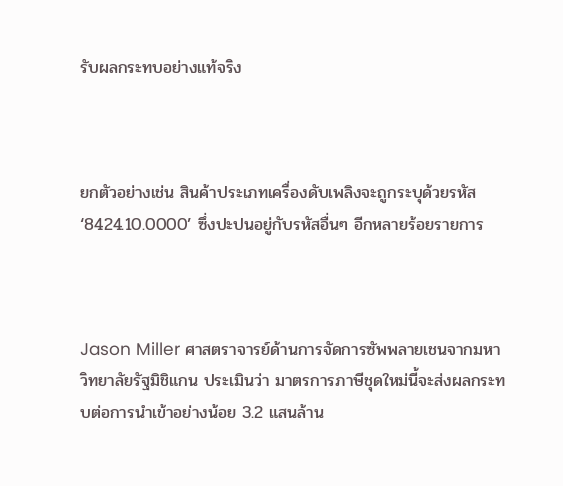รับผลกระทบอย่างแท้จริง



ยกตัวอย่างเช่น สินค้าประเภทเครื่องดับเพลิงจะถูกระบุด้วยรหัส ‘8424.10.0000’ ซึ่งปะปนอยู่กับรหัสอื่นๆ อีกหลายร้อยรายการ



Jason Miller ศาสตราจารย์ด้านการจัดการซัพพลายเชนจากมหาวิทยาลัยรัฐมิชิแกน ประเมินว่า มาตรการภาษีชุดใหม่นี้จะส่งผลกระทบต่อการนำเข้าอย่างน้อย 3.2 แสนล้าน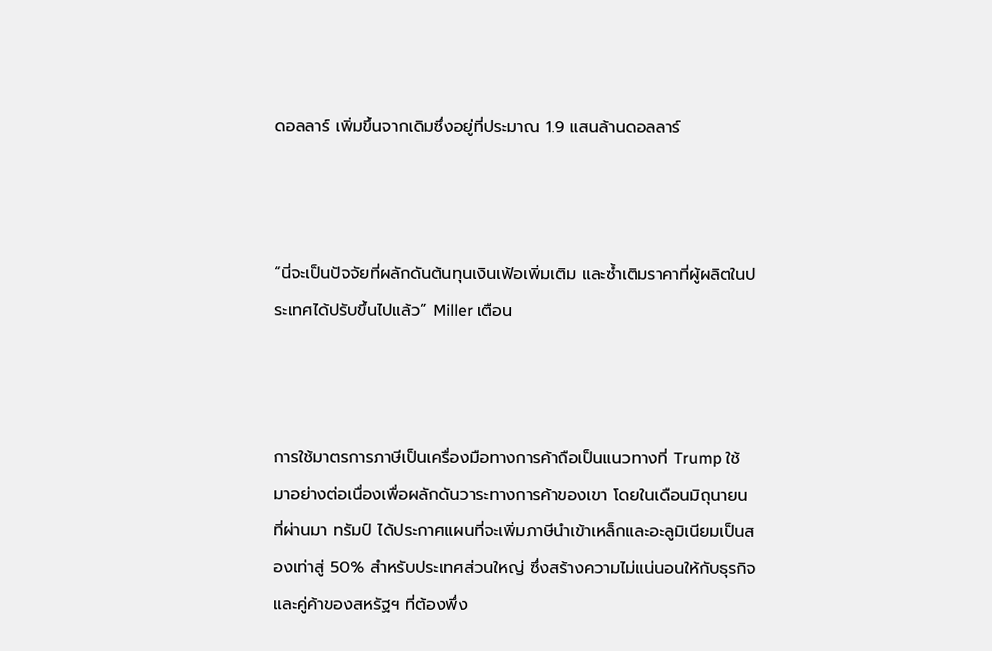ดอลลาร์ เพิ่มขึ้นจากเดิมซึ่งอยู่ที่ประมาณ 1.9 แสนล้านดอลลาร์



“นี่จะเป็นปัจจัยที่ผลักดันต้นทุนเงินเฟ้อเพิ่มเติม และซ้ำเติมราคาที่ผู้ผลิตในประเทศได้ปรับขึ้นไปแล้ว” Miller เตือน



การใช้มาตรการภาษีเป็นเครื่องมือทางการค้าถือเป็นแนวทางที่ Trump ใช้มาอย่างต่อเนื่องเพื่อผลักดันวาระทางการค้าของเขา โดยในเดือนมิถุนายนที่ผ่านมา ทรัมป์ ได้ประกาศแผนที่จะเพิ่มภาษีนำเข้าเหล็กและอะลูมิเนียมเป็นสองเท่าสู่ 50% สำหรับประเทศส่วนใหญ่ ซึ่งสร้างความไม่แน่นอนให้กับธุรกิจและคู่ค้าของสหรัฐฯ ที่ต้องพึ่ง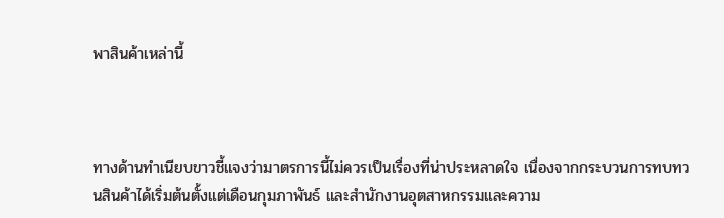พาสินค้าเหล่านี้



ทางด้านทำเนียบขาวชี้แจงว่ามาตรการนี้ไม่ควรเป็นเรื่องที่น่าประหลาดใจ เนื่องจากกระบวนการทบทวนสินค้าได้เริ่มต้นตั้งแต่เดือนกุมภาพันธ์ และสำนักงานอุตสาหกรรมและความ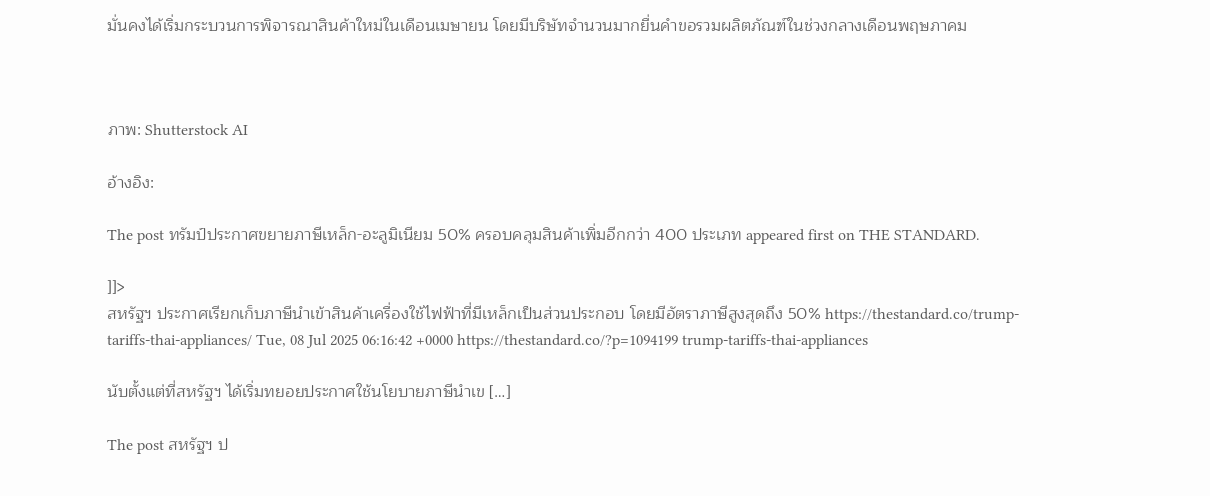มั่นคงได้เริ่มกระบวนการพิจารณาสินค้าใหม่ในเดือนเมษายน โดยมีบริษัทจำนวนมากยื่นคำขอรวมผลิตภัณฑ์ในช่วงกลางเดือนพฤษภาคม



ภาพ: Shutterstock AI

อ้างอิง:

The post ทรัมป์ประกาศขยายภาษีเหล็ก-อะลูมิเนียม 50% ครอบคลุมสินค้าเพิ่มอีกกว่า 400 ประเภท appeared first on THE STANDARD.

]]>
สหรัฐฯ ประกาศเรียกเก็บภาษีนำเข้าสินค้าเครื่องใช้ไฟฟ้าที่มีเหล็กเป็นส่วนประกอบ โดยมีอัตราภาษีสูงสุดถึง 50% https://thestandard.co/trump-tariffs-thai-appliances/ Tue, 08 Jul 2025 06:16:42 +0000 https://thestandard.co/?p=1094199 trump-tariffs-thai-appliances

นับตั้งแต่ที่สหรัฐฯ ได้เริ่มทยอยประกาศใช้นโยบายภาษีนำเข […]

The post สหรัฐฯ ป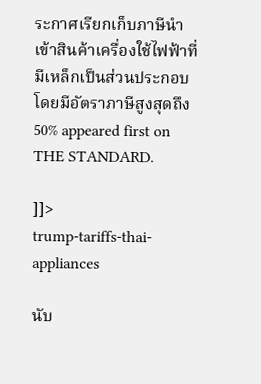ระกาศเรียกเก็บภาษีนำเข้าสินค้าเครื่องใช้ไฟฟ้าที่มีเหล็กเป็นส่วนประกอบ โดยมีอัตราภาษีสูงสุดถึง 50% appeared first on THE STANDARD.

]]>
trump-tariffs-thai-appliances

นับ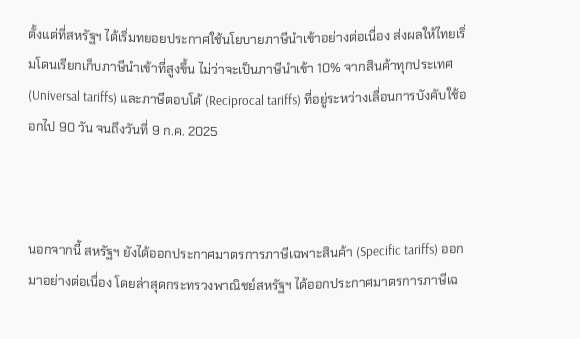ตั้งแต่ที่สหรัฐฯ ได้เริ่มทยอยประกาศใช้นโยบายภาษีนำเข้าอย่างต่อเนื่อง ส่งผลให้ไทยเริ่มโดนเรียกเก็บภาษีนำเข้าที่สูงขึ้น ไม่ว่าจะเป็นภาษีนำเข้า 10% จากสินค้าทุกประเทศ (Universal tariffs) และภาษีตอบโต้ (Reciprocal tariffs) ที่อยู่ระหว่างเลื่อนการบังคับใช้ออกไป 90 วัน จนถึงวันที่ 9 ก.ค. 2025



นอกจากนี้ สหรัฐฯ ยังได้ออกประกาศมาตรการภาษีเฉพาะสินค้า (Specific tariffs) ออกมาอย่างต่อเนื่อง โดยล่าสุดกระทรวงพาณิชย์สหรัฐฯ ได้ออกประกาศมาตรการภาษีเฉ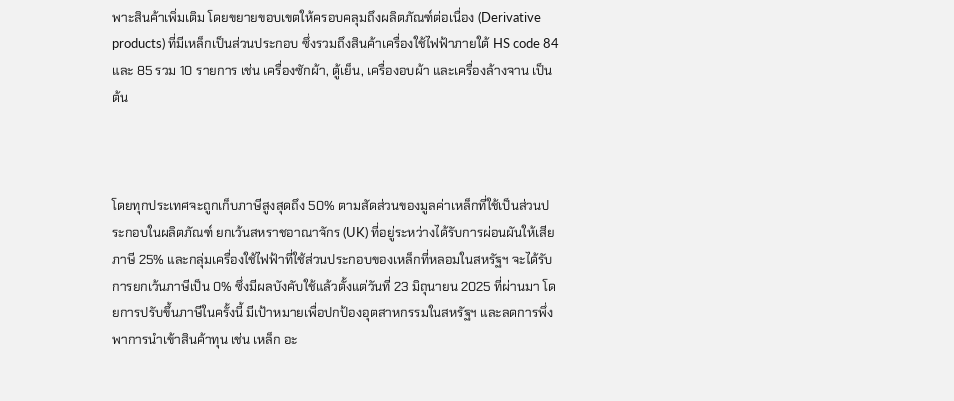พาะสินค้าเพิ่มเติม โดยขยายขอบเขตให้ครอบคลุมถึงผลิตภัณฑ์ต่อเนื่อง (Derivative products) ที่มีเหล็กเป็นส่วนประกอบ ซึ่งรวมถึงสินค้าเครื่องใช้ไฟฟ้าภายใต้ HS code 84 และ 85 รวม 10 รายการ เช่น เครื่องซักผ้า, ตู้เย็น, เครื่องอบผ้า และเครื่องล้างจาน เป็นต้น



โดยทุกประเทศจะถูกเก็บภาษีสูงสุดถึง 50% ตามสัดส่วนของมูลค่าเหล็กที่ใช้เป็นส่วนประกอบในผลิตภัณฑ์ ยกเว้นสหราชอาณาจักร (UK) ที่อยู่ระหว่างได้รับการผ่อนผันให้เสียภาษี 25% และกลุ่มเครื่องใช้ไฟฟ้าที่ใช้ส่วนประกอบของเหล็กที่หลอมในสหรัฐฯ จะได้รับการยกเว้นภาษีเป็น 0% ซึ่งมีผลบังคับใช้แล้วตั้งแต่วันที่ 23 มิถุนายน 2025 ที่ผ่านมา โดยการปรับขึ้นภาษีในครั้งนี้ มีเป้าหมายเพื่อปกป้องอุตสาหกรรมในสหรัฐฯ และลดการพึ่งพาการนำเข้าสินค้าทุน เช่น เหล็ก อะ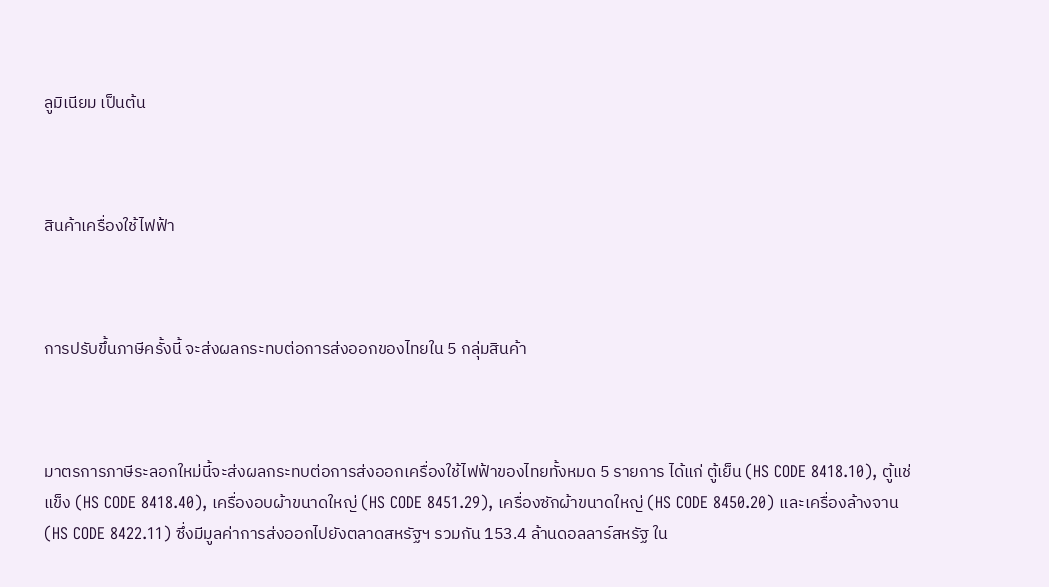ลูมิเนียม เป็นต้น



สินค้าเครื่องใช้ไฟฟ้า



การปรับขึ้นภาษีครั้งนี้ จะส่งผลกระทบต่อการส่งออกของไทยใน 5 กลุ่มสินค้า



มาตรการภาษีระลอกใหม่นี้จะส่งผลกระทบต่อการส่งออกเครื่องใช้ไฟฟ้าของไทยทั้งหมด 5 รายการ ได้แก่ ตู้เย็น (HS CODE 8418.10), ตู้แช่แข็ง (HS CODE 8418.40), เครื่องอบผ้าขนาดใหญ่ (HS CODE 8451.29), เครื่องซักผ้าขนาดใหญ่ (HS CODE 8450.20) และเครื่องล้างจาน (HS CODE 8422.11) ซึ่งมีมูลค่าการส่งออกไปยังตลาดสหรัฐฯ รวมกัน 153.4 ล้านดอลลาร์สหรัฐ ใน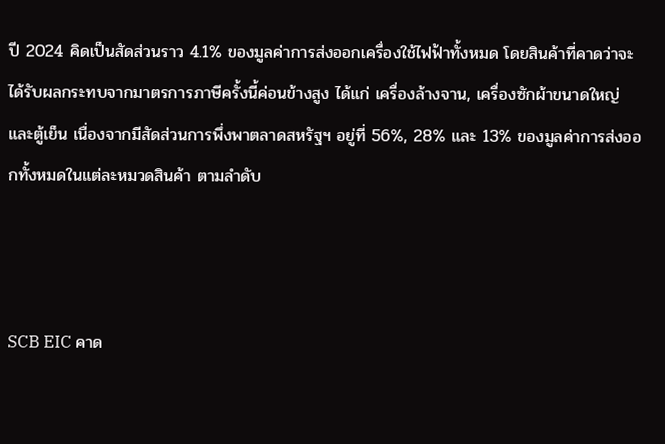ปี 2024 คิดเป็นสัดส่วนราว 4.1% ของมูลค่าการส่งออกเครื่องใช้ไฟฟ้าทั้งหมด โดยสินค้าที่คาดว่าจะได้รับผลกระทบจากมาตรการภาษีครั้งนี้ค่อนข้างสูง ได้แก่ เครื่องล้างจาน, เครื่องซักผ้าขนาดใหญ่ และตู้เย็น เนื่องจากมีสัดส่วนการพึ่งพาตลาดสหรัฐฯ อยู่ที่ 56%, 28% และ 13% ของมูลค่าการส่งออกทั้งหมดในแต่ละหมวดสินค้า ตามลำดับ



SCB EIC คาด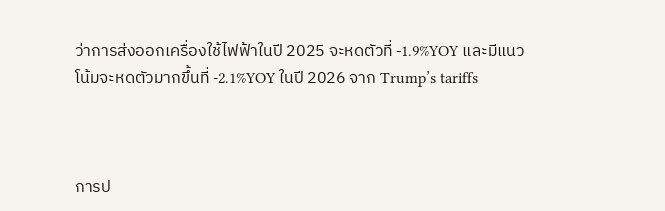ว่าการส่งออกเครื่องใช้ไฟฟ้าในปี 2025 จะหดตัวที่ -1.9%YOY และมีแนวโน้มจะหดตัวมากขึ้นที่ -2.1%YOY ในปี 2026 จาก Trump’s tariffs



การป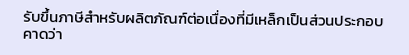รับขึ้นภาษีสำหรับผลิตภัณฑ์ต่อเนื่องที่มีเหล็กเป็นส่วนประกอบ คาดว่า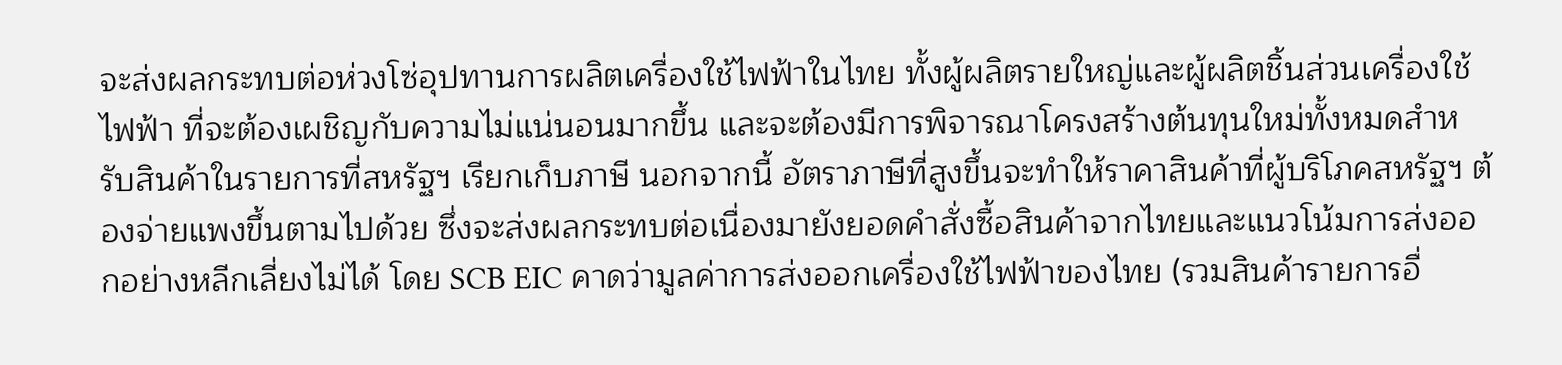จะส่งผลกระทบต่อห่วงโซ่อุปทานการผลิตเครื่องใช้ไฟฟ้าในไทย ทั้งผู้ผลิตรายใหญ่และผู้ผลิตชิ้นส่วนเครื่องใช้ไฟฟ้า ที่จะต้องเผชิญกับความไม่แน่นอนมากขึ้น และจะต้องมีการพิจารณาโครงสร้างต้นทุนใหม่ทั้งหมดสำหรับสินค้าในรายการที่สหรัฐฯ เรียกเก็บภาษี นอกจากนี้ อัตราภาษีที่สูงขึ้นจะทำให้ราคาสินค้าที่ผู้บริโภคสหรัฐฯ ต้องจ่ายแพงขึ้นตามไปด้วย ซึ่งจะส่งผลกระทบต่อเนื่องมายังยอดคำสั่งซื้อสินค้าจากไทยและแนวโน้มการส่งออกอย่างหลีกเลี่ยงไม่ได้ โดย SCB EIC คาดว่ามูลค่าการส่งออกเครื่องใช้ไฟฟ้าของไทย (รวมสินค้ารายการอื่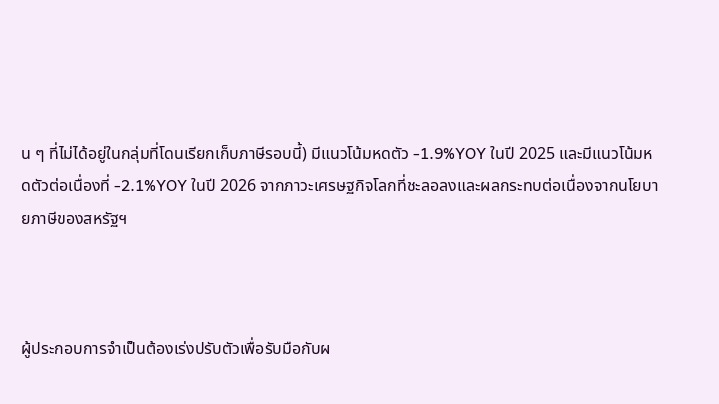น ๆ ที่ไม่ได้อยู่ในกลุ่มที่โดนเรียกเก็บภาษีรอบนี้) มีแนวโน้มหดตัว -1.9%YOY ในปี 2025 และมีแนวโน้มหดตัวต่อเนื่องที่ -2.1%YOY ในปี 2026 จากภาวะเศรษฐกิจโลกที่ชะลอลงและผลกระทบต่อเนื่องจากนโยบายภาษีของสหรัฐฯ



ผู้ประกอบการจำเป็นต้องเร่งปรับตัวเพื่อรับมือกับผ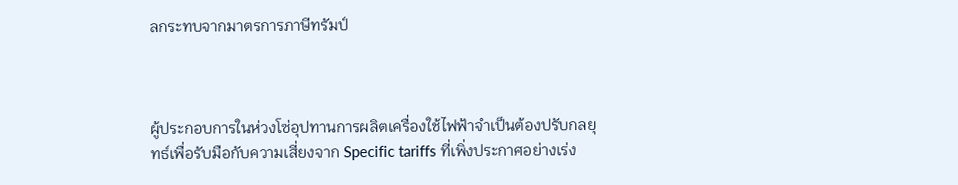ลกระทบจากมาตรการภาษีทรัมป์



ผู้ประกอบการในห่วงโซ่อุปทานการผลิตเครื่องใช้ไฟฟ้าจำเป็นต้องปรับกลยุทธ์เพื่อรับมือกับความเสี่ยงจาก Specific tariffs ที่เพิ่งประกาศอย่างเร่ง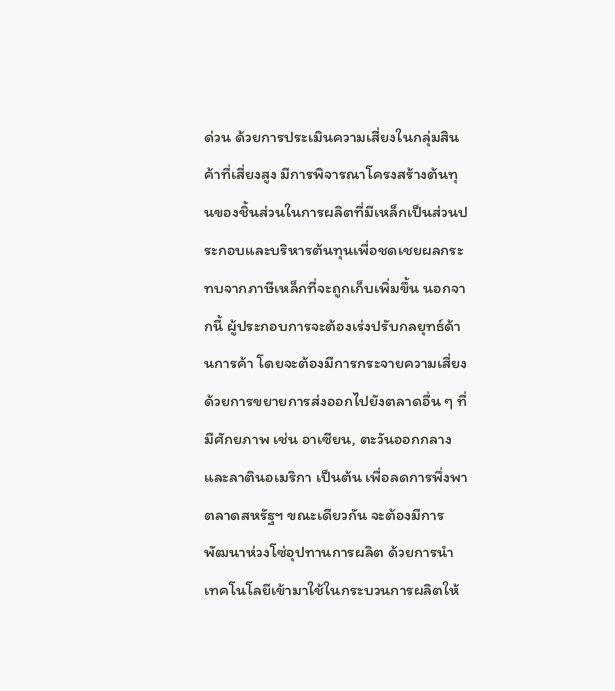ด่วน ด้วยการประเมินความเสี่ยงในกลุ่มสินค้าที่เสี่ยงสูง มีการพิจารณาโครงสร้างต้นทุนของชิ้นส่วนในการผลิตที่มีเหล็กเป็นส่วนประกอบและบริหารต้นทุนเพื่อชดเชยผลกระทบจากภาษีเหล็กที่จะถูกเก็บเพิ่มขึ้น นอกจากนี้ ผู้ประกอบการจะต้องเร่งปรับกลยุทธ์ด้านการค้า โดยจะต้องมีการกระจายความเสี่ยงด้วยการขยายการส่งออกไปยังตลาดอื่น ๆ ที่มีศักยภาพ เช่น อาเซียน, ตะวันออกกลาง และลาตินอเมริกา เป็นต้น เพื่อลดการพึ่งพาตลาดสหรัฐฯ ขณะเดียวกัน จะต้องมีการพัฒนาห่วงโซ่อุปทานการผลิต ด้วยการนำเทคโนโลยีเข้ามาใช้ในกระบวนการผลิตให้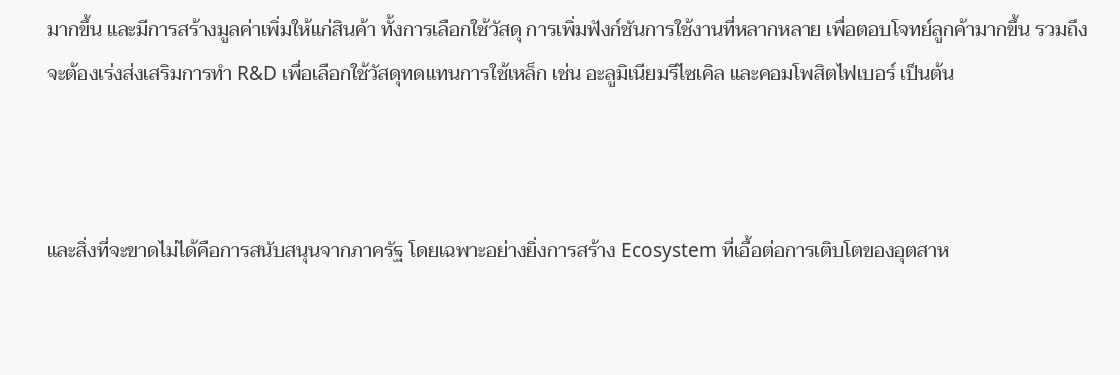มากขึ้น และมีการสร้างมูลค่าเพิ่มให้แก่สินค้า ทั้งการเลือกใช้วัสดุ การเพิ่มฟังก์ชันการใช้งานที่หลากหลาย เพื่อตอบโจทย์ลูกค้ามากขึ้น รวมถึงจะต้องเร่งส่งเสริมการทำ R&D เพื่อเลือกใช้วัสดุทดแทนการใช้เหล็ก เช่น อะลูมิเนียมรีไซเคิล และคอมโพสิตไฟเบอร์ เป็นต้น



และสิ่งที่จะขาดไม่ได้คือการสนับสนุนจากภาครัฐ โดยเฉพาะอย่างยิ่งการสร้าง Ecosystem ที่เอื้อต่อการเติบโตของอุตสาห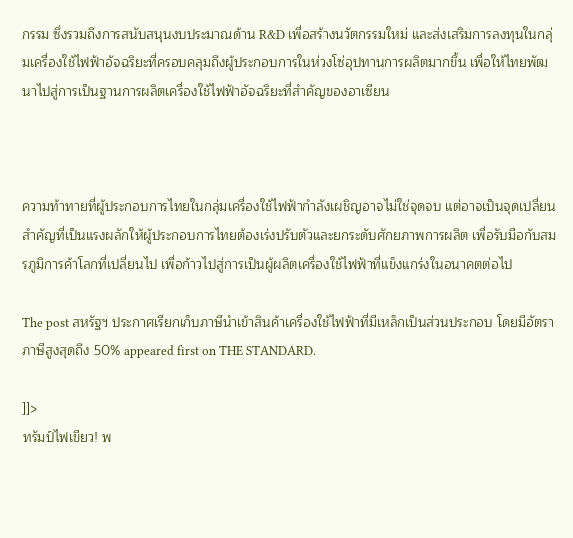กรรม ซึ่งรวมถึงการสนับสนุนงบประมาณด้าน R&D เพื่อสร้างนวัตกรรมใหม่ และส่งเสริมการลงทุนในกลุ่มเครื่องใช้ไฟฟ้าอัจฉริยะที่ครอบคลุมถึงผู้ประกอบการในห่วงโซ่อุปทานการผลิตมากขึ้น เพื่อให้ไทยพัฒนาไปสู่การเป็นฐานการผลิตเครื่องใช้ไฟฟ้าอัจฉริยะที่สำคัญของอาเซียน



ความท้าทายที่ผู้ประกอบการไทยในกลุ่มเครื่องใช้ไฟฟ้ากำลังเผชิญอาจไม่ใช่จุดจบ แต่อาจเป็นจุดเปลี่ยนสำคัญที่เป็นแรงผลักให้ผู้ประกอบการไทยต้องเร่งปรับตัวและยกระดับศักยภาพการผลิต เพื่อรับมือกับสมรภูมิการค้าโลกที่เปลี่ยนไป เพื่อก้าวไปสู่การเป็นผู้ผลิตเครื่องใช้ไฟฟ้าที่แข็งแกร่งในอนาคตต่อไป

The post สหรัฐฯ ประกาศเรียกเก็บภาษีนำเข้าสินค้าเครื่องใช้ไฟฟ้าที่มีเหล็กเป็นส่วนประกอบ โดยมีอัตราภาษีสูงสุดถึง 50% appeared first on THE STANDARD.

]]>
ทรัมป์ไฟเขียว! พ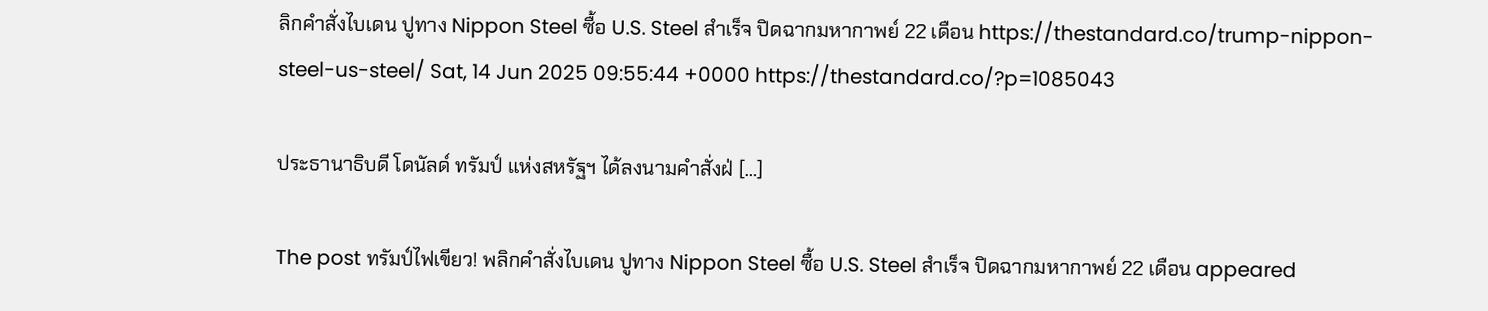ลิกคำสั่งไบเดน ปูทาง Nippon Steel ซื้อ U.S. Steel สำเร็จ ปิดฉากมหากาพย์ 22 เดือน https://thestandard.co/trump-nippon-steel-us-steel/ Sat, 14 Jun 2025 09:55:44 +0000 https://thestandard.co/?p=1085043

ประธานาธิบดี โดนัลด์ ทรัมป์ แห่งสหรัฐฯ ได้ลงนามคำสั่งฝ่ […]

The post ทรัมป์ไฟเขียว! พลิกคำสั่งไบเดน ปูทาง Nippon Steel ซื้อ U.S. Steel สำเร็จ ปิดฉากมหากาพย์ 22 เดือน appeared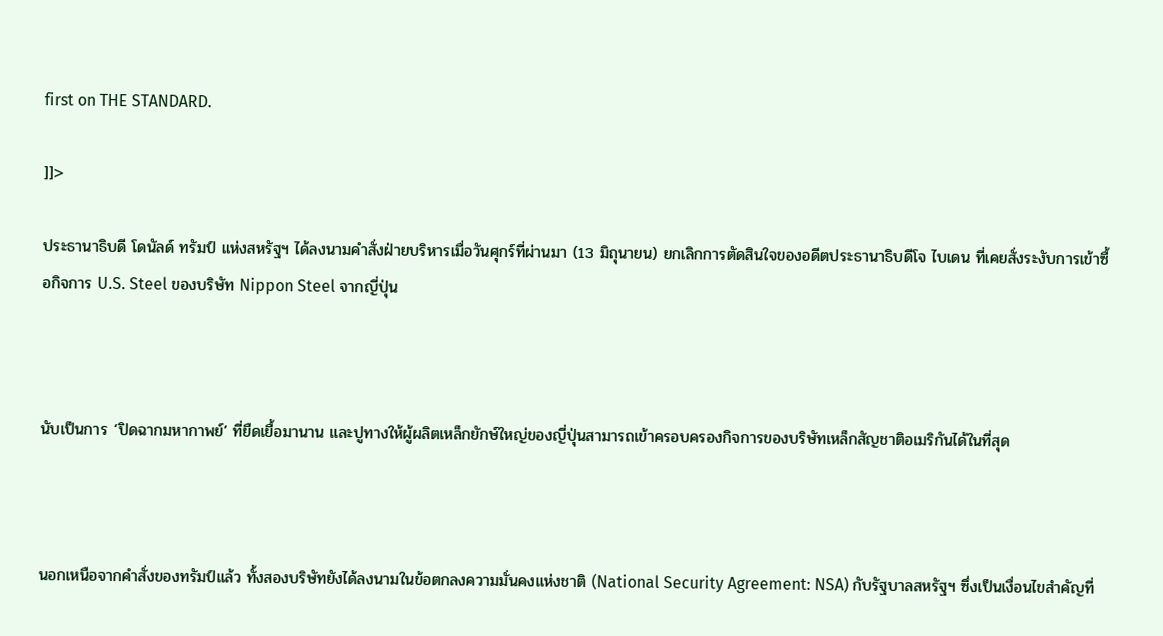first on THE STANDARD.

]]>

ประธานาธิบดี โดนัลด์ ทรัมป์ แห่งสหรัฐฯ ได้ลงนามคำสั่งฝ่ายบริหารเมื่อวันศุกร์ที่ผ่านมา (13 มิถุนายน) ยกเลิกการตัดสินใจของอดีตประธานาธิบดีโจ ไบเดน ที่เคยสั่งระงับการเข้าซื้อกิจการ U.S. Steel ของบริษัท Nippon Steel จากญี่ปุ่น



นับเป็นการ ‘ปิดฉากมหากาพย์’ ที่ยืดเยื้อมานาน และปูทางให้ผู้ผลิตเหล็กยักษ์ใหญ่ของญี่ปุ่นสามารถเข้าครอบครองกิจการของบริษัทเหล็กสัญชาติอเมริกันได้ในที่สุด



นอกเหนือจากคำสั่งของทรัมป์แล้ว ทั้งสองบริษัทยังได้ลงนามในข้อตกลงความมั่นคงแห่งชาติ (National Security Agreement: NSA) กับรัฐบาลสหรัฐฯ ซึ่งเป็นเงื่อนไขสำคัญที่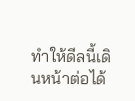ทำให้ดีลนี้เดินหน้าต่อได้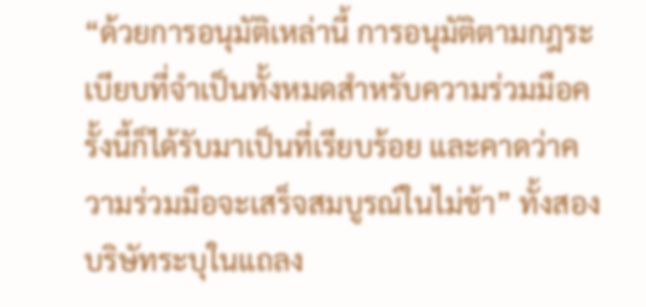“ด้วยการอนุมัติเหล่านี้ การอนุมัติตามกฎระเบียบที่จำเป็นทั้งหมดสำหรับความร่วมมือครั้งนี้ก็ได้รับมาเป็นที่เรียบร้อย และคาดว่าความร่วมมือจะเสร็จสมบูรณ์ในไม่ช้า” ทั้งสองบริษัทระบุในแถลง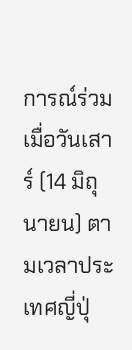การณ์ร่วมเมื่อวันเสาร์ (14 มิถุนายน) ตามเวลาประเทศญี่ปุ่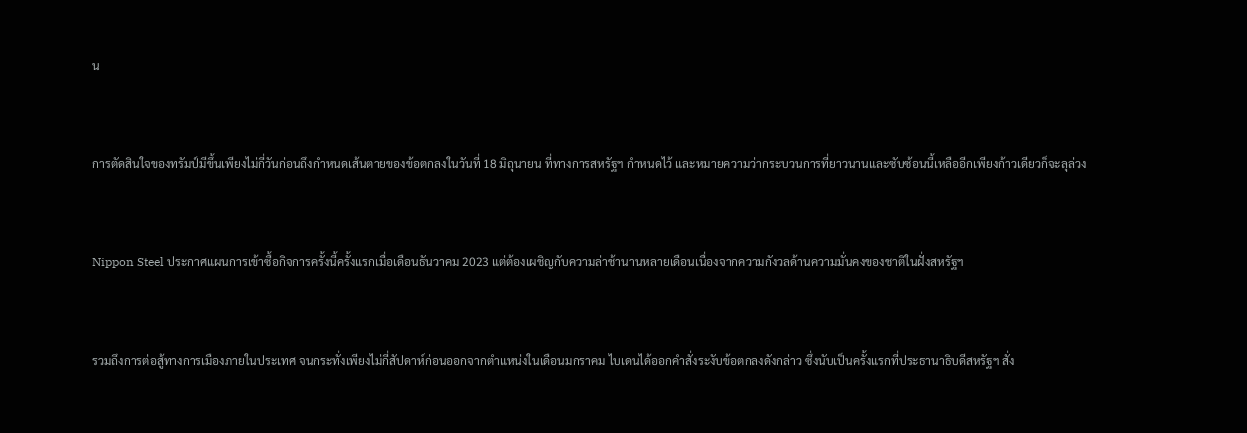น



การตัดสินใจของทรัมป์มีขึ้นเพียงไม่กี่วันก่อนถึงกำหนดเส้นตายของข้อตกลงในวันที่ 18 มิถุนายน ที่ทางการสหรัฐฯ กำหนดไว้ และหมายความว่ากระบวนการที่ยาวนานและซับซ้อนนี้เหลืออีกเพียงก้าวเดียวก็จะลุล่วง



Nippon Steel ประกาศแผนการเข้าซื้อกิจการครั้งนี้ครั้งแรกเมื่อเดือนธันวาคม 2023 แต่ต้องเผชิญกับความล่าช้านานหลายเดือนเนื่องจากความกังวลด้านความมั่นคงของชาติในฝั่งสหรัฐฯ



รวมถึงการต่อสู้ทางการเมืองภายในประเทศ จนกระทั่งเพียงไม่กี่สัปดาห์ก่อนออกจากตำแหน่งในเดือนมกราคม ไบเดนได้ออกคำสั่งระงับข้อตกลงดังกล่าว ซึ่งนับเป็นครั้งแรกที่ประธานาธิบดีสหรัฐฯ สั่ง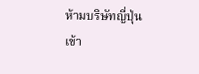ห้ามบริษัทญี่ปุ่นเข้า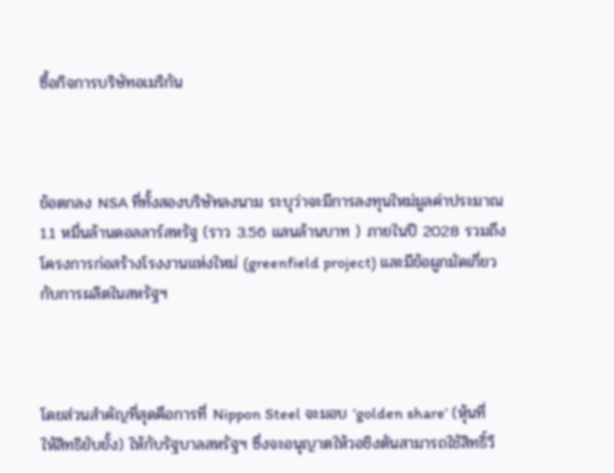ซื้อกิจการบริษัทอเมริกัน



ข้อตกลง NSA ที่ทั้งสองบริษัทลงนาม ระบุว่าจะมีการลงทุนใหม่มูลค่าประมาณ 1.1 หมื่นล้านดอลลาร์สหรัฐ (ราว 3.56 แสนล้านบาท ) ภายในปี 2028 รวมถึงโครงการก่อสร้างโรงงานแห่งใหม่ (greenfield project) และมีข้อผูกมัดเกี่ยวกับการผลิตในสหรัฐฯ



โดยส่วนสำคัญที่สุดคือการที่ Nippon Steel จะมอบ ‘golden share’ (หุ้นที่ให้สิทธิยับยั้ง) ให้กับรัฐบาลสหรัฐฯ ซึ่งจะอนุญาตให้วอชิงตันสามารถใช้สิทธิ์วี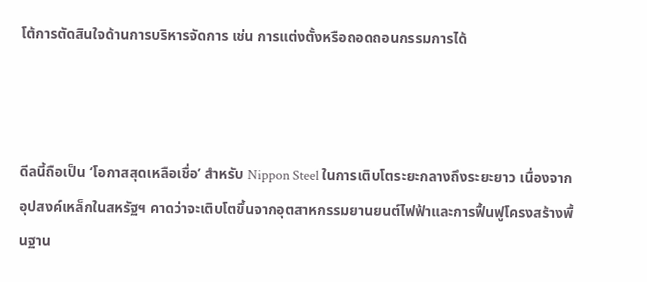โต้การตัดสินใจด้านการบริหารจัดการ เช่น การแต่งตั้งหรือถอดถอนกรรมการได้



ดีลนี้ถือเป็น ‘โอกาสสุดเหลือเชื่อ’ สำหรับ Nippon Steel ในการเติบโตระยะกลางถึงระยะยาว เนื่องจากอุปสงค์เหล็กในสหรัฐฯ คาดว่าจะเติบโตขึ้นจากอุตสาหกรรมยานยนต์ไฟฟ้าและการฟื้นฟูโครงสร้างพื้นฐาน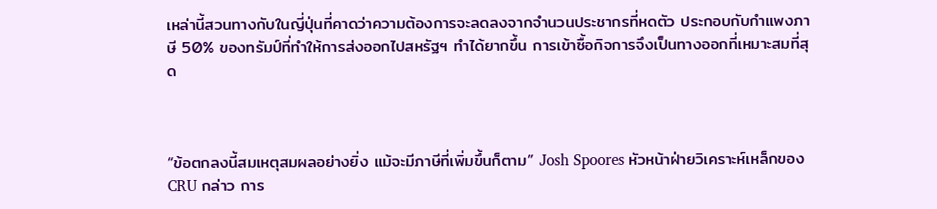เหล่านี้สวนทางกับในญี่ปุ่นที่คาดว่าความต้องการจะลดลงจากจำนวนประชากรที่หดตัว ประกอบกับกำแพงภาษี 50% ของทรัมป์ที่ทำให้การส่งออกไปสหรัฐฯ ทำได้ยากขึ้น การเข้าซื้อกิจการจึงเป็นทางออกที่เหมาะสมที่สุด



“ข้อตกลงนี้สมเหตุสมผลอย่างยิ่ง แม้จะมีภาษีที่เพิ่มขึ้นก็ตาม” Josh Spoores หัวหน้าฝ่ายวิเคราะห์เหล็กของ CRU กล่าว การ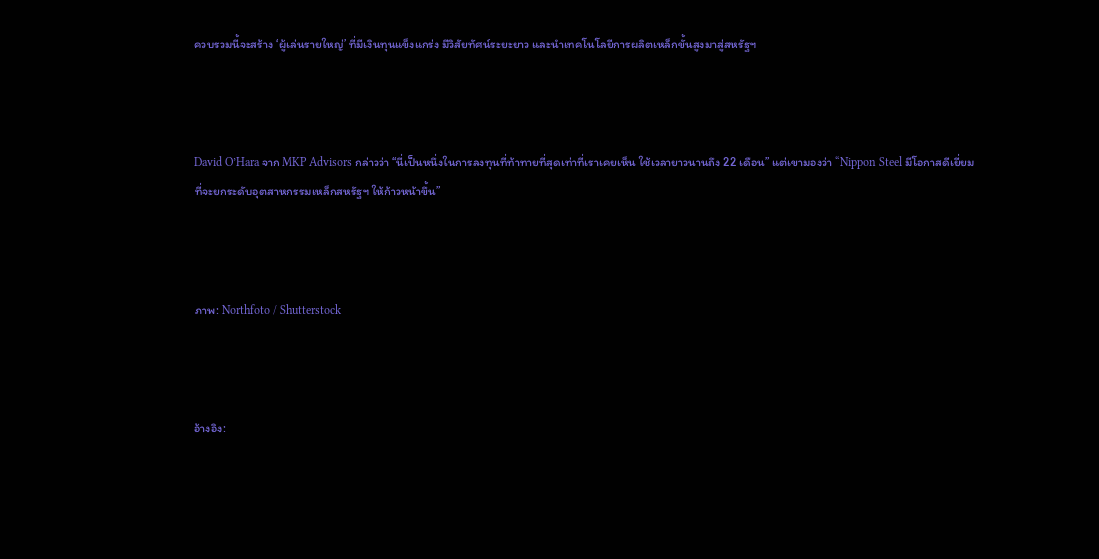ควบรวมนี้จะสร้าง ‘ผู้เล่นรายใหญ่’ ที่มีเงินทุนแข็งแกร่ง มีวิสัยทัศน์ระยะยาว และนำเทคโนโลยีการผลิตเหล็กขั้นสูงมาสู่สหรัฐฯ



David O’Hara จาก MKP Advisors กล่าวว่า “นี่เป็นหนึ่งในการลงทุนที่ท้าทายที่สุดเท่าที่เราเคยเห็น ใช้เวลายาวนานถึง 22 เดือน” แต่เขามองว่า “Nippon Steel มีโอกาสดีเยี่ยมที่จะยกระดับอุตสาหกรรมเหล็กสหรัฐฯ ให้ก้าวหน้าขึ้น”



ภาพ: Northfoto / Shutterstock



อ้างอิง: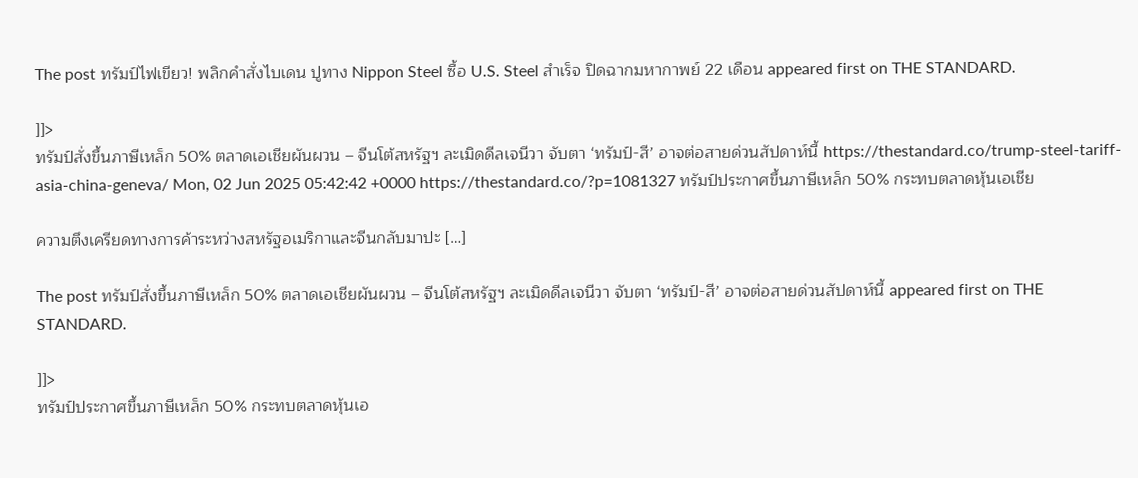The post ทรัมป์ไฟเขียว! พลิกคำสั่งไบเดน ปูทาง Nippon Steel ซื้อ U.S. Steel สำเร็จ ปิดฉากมหากาพย์ 22 เดือน appeared first on THE STANDARD.

]]>
ทรัมป์สั่งขึ้นภาษีเหล็ก 50% ตลาดเอเชียผันผวน – จีนโต้สหรัฐฯ ละเมิดดีลเจนีวา จับตา ‘ทรัมป์-สี’ อาจต่อสายด่วนสัปดาห์นี้ https://thestandard.co/trump-steel-tariff-asia-china-geneva/ Mon, 02 Jun 2025 05:42:42 +0000 https://thestandard.co/?p=1081327 ทรัมป์ประกาศขึ้นภาษีเหล็ก 50% กระทบตลาดหุ้นเอเชีย

ความตึงเครียดทางการค้าระหว่างสหรัฐอเมริกาและจีนกลับมาปะ […]

The post ทรัมป์สั่งขึ้นภาษีเหล็ก 50% ตลาดเอเชียผันผวน – จีนโต้สหรัฐฯ ละเมิดดีลเจนีวา จับตา ‘ทรัมป์-สี’ อาจต่อสายด่วนสัปดาห์นี้ appeared first on THE STANDARD.

]]>
ทรัมป์ประกาศขึ้นภาษีเหล็ก 50% กระทบตลาดหุ้นเอ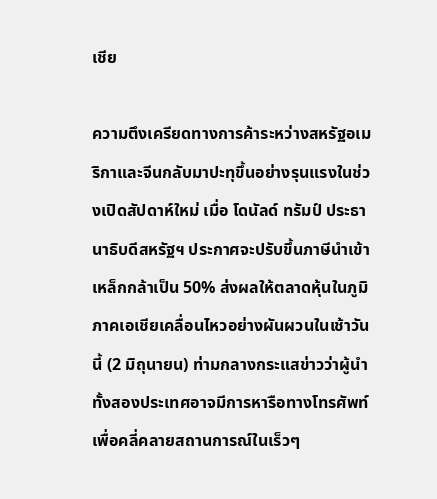เชีย

ความตึงเครียดทางการค้าระหว่างสหรัฐอเมริกาและจีนกลับมาปะทุขึ้นอย่างรุนแรงในช่วงเปิดสัปดาห์ใหม่ เมื่อ โดนัลด์ ทรัมป์ ประธานาธิบดีสหรัฐฯ ประกาศจะปรับขึ้นภาษีนำเข้าเหล็กกล้าเป็น 50% ส่งผลให้ตลาดหุ้นในภูมิภาคเอเชียเคลื่อนไหวอย่างผันผวนในเช้าวันนี้ (2 มิถุนายน) ท่ามกลางกระแสข่าวว่าผู้นำทั้งสองประเทศอาจมีการหารือทางโทรศัพท์เพื่อคลี่คลายสถานการณ์ในเร็วๆ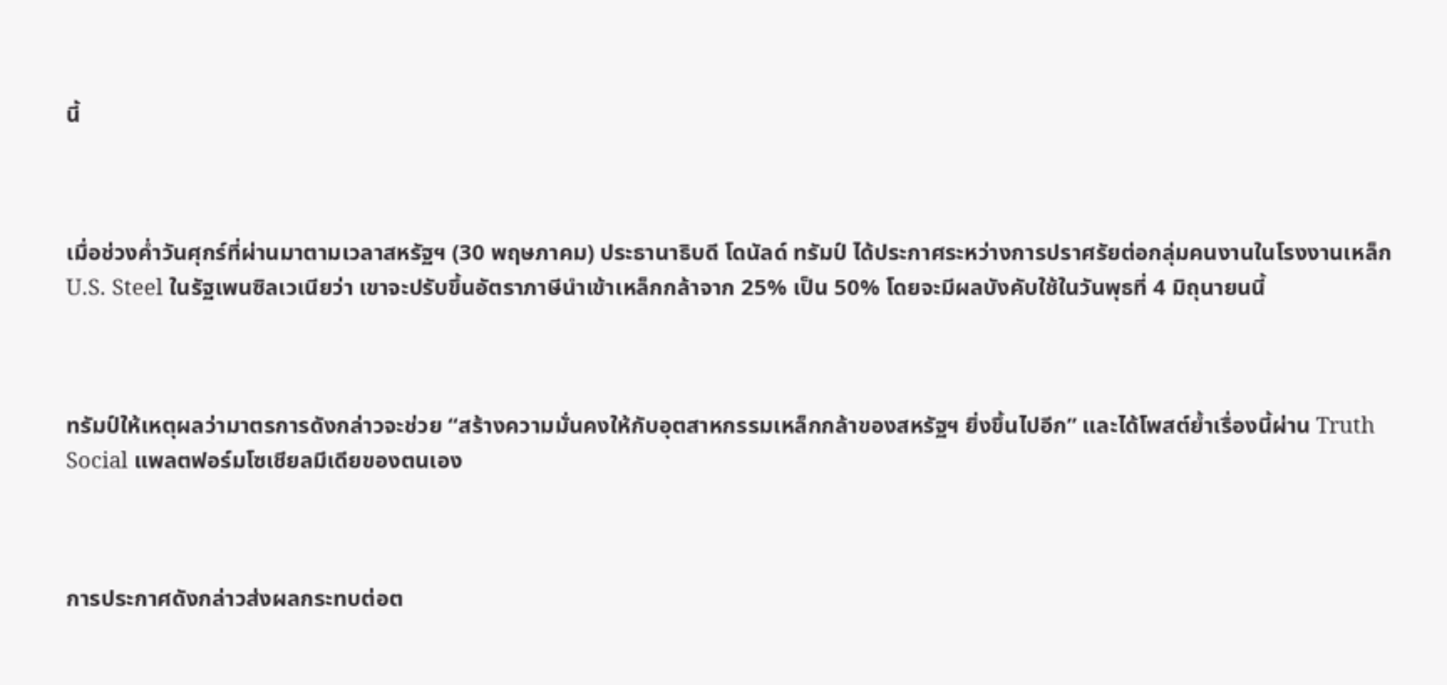นี้



เมื่อช่วงค่ำวันศุกร์ที่ผ่านมาตามเวลาสหรัฐฯ (30 พฤษภาคม) ประธานาธิบดี โดนัลด์ ทรัมป์ ได้ประกาศระหว่างการปราศรัยต่อกลุ่มคนงานในโรงงานเหล็ก U.S. Steel ในรัฐเพนซิลเวเนียว่า เขาจะปรับขึ้นอัตราภาษีนำเข้าเหล็กกล้าจาก 25% เป็น 50% โดยจะมีผลบังคับใช้ในวันพุธที่ 4 มิถุนายนนี้



ทรัมป์ให้เหตุผลว่ามาตรการดังกล่าวจะช่วย “สร้างความมั่นคงให้กับอุตสาหกรรมเหล็กกล้าของสหรัฐฯ ยิ่งขึ้นไปอีก” และได้โพสต์ย้ำเรื่องนี้ผ่าน Truth Social แพลตฟอร์มโซเชียลมีเดียของตนเอง



การประกาศดังกล่าวส่งผลกระทบต่อต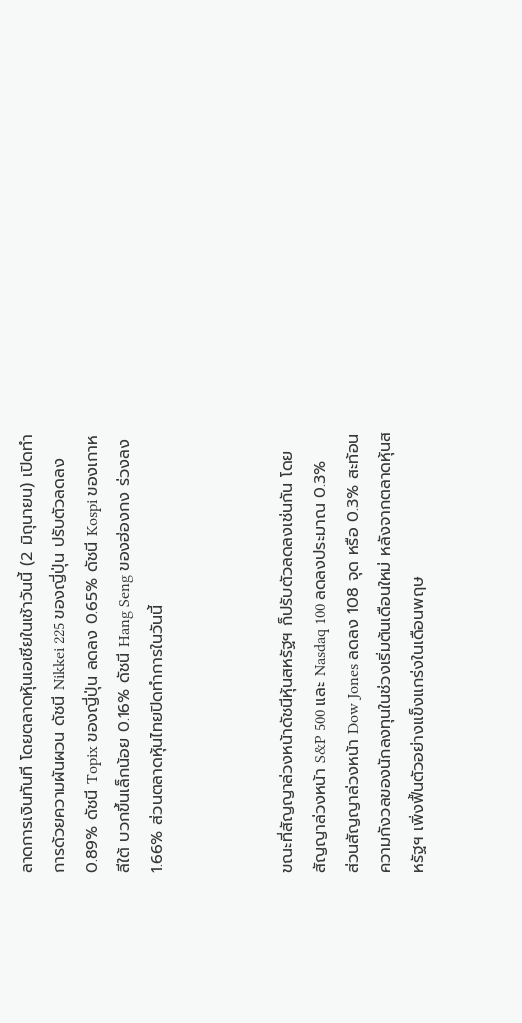ลาดการเงินทันที โดยตลาดหุ้นเอเชียในเช้าวันนี้ (2 มิถุนายน) เปิดทำการด้วยความผันผวน ดัชนี Nikkei 225 ของญี่ปุ่น ปรับตัวลดลง 0.89% ดัชนี Topix ของญี่ปุ่น ลดลง 0.65% ดัชนี Kospi ของเกาหลีใต้ บวกขึ้นเล็กน้อย 0.16% ดัชนี Hang Seng ของฮ่องกง ร่วงลง 1.66% ส่วนตลาดหุ้นไทยปิดทำการในวันนี้



ขณะที่สัญญาล่วงหน้าดัชนีหุ้นสหรัฐฯ ก็ปรับตัวลดลงเช่นกัน โดยสัญญาล่วงหน้า S&P 500 และ Nasdaq 100 ลดลงประมาณ 0.3% ส่วนสัญญาล่วงหน้า Dow Jones ลดลง 108 จุด หรือ 0.3% สะท้อนความกังวลของนักลงทุนในช่วงเริ่มต้นเดือนใหม่ หลังจากตลาดหุ้นสหรัฐฯ เพิ่งฟื้นตัวอย่างแข็งแกร่งในเดือนพฤษ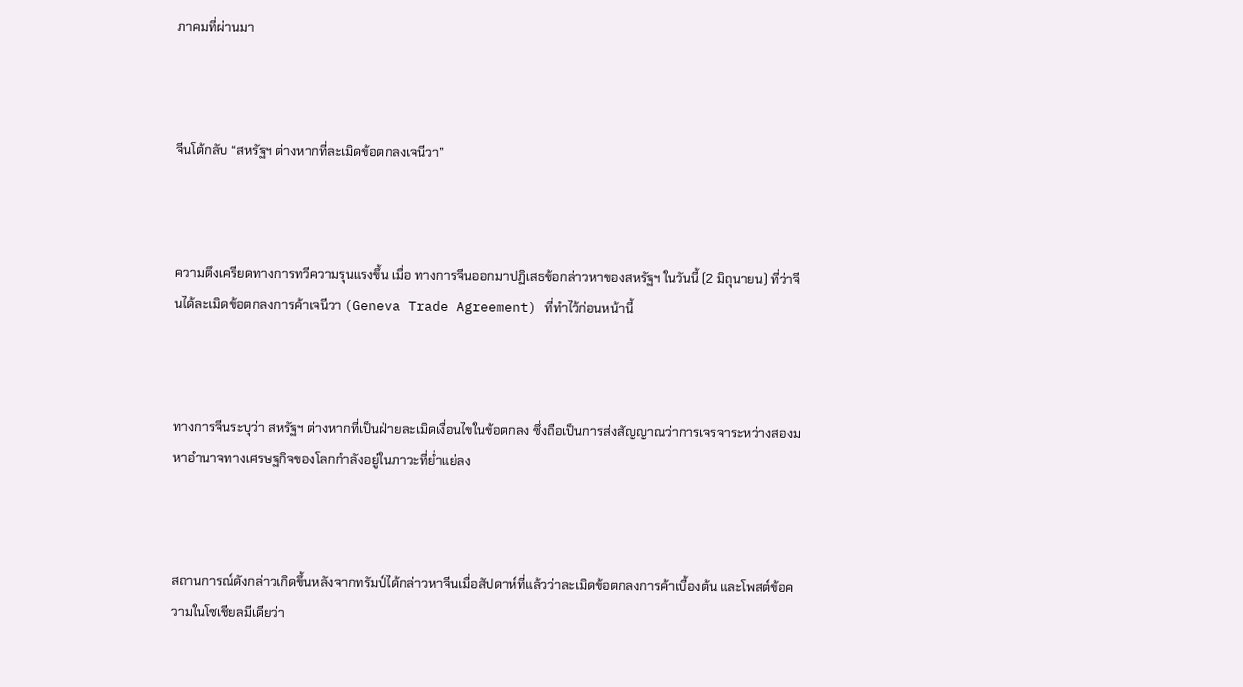ภาคมที่ผ่านมา



จีนโต้กลับ “สหรัฐฯ ต่างหากที่ละเมิดข้อตกลงเจนีวา”



ความตึงเครียดทางการทวีความรุนแรงขึ้น เมื่อ ทางการจีนออกมาปฏิเสธข้อกล่าวหาของสหรัฐฯ ในวันนี้ (2 มิถุนายน) ที่ว่าจีนได้ละเมิดข้อตกลงการค้าเจนีวา (Geneva Trade Agreement) ที่ทำไว้ก่อนหน้านี้



ทางการจีนระบุว่า สหรัฐฯ ต่างหากที่เป็นฝ่ายละเมิดเงื่อนไขในข้อตกลง ซึ่งถือเป็นการส่งสัญญาณว่าการเจรจาระหว่างสองมหาอำนาจทางเศรษฐกิจของโลกกำลังอยู่ในภาวะที่ย่ำแย่ลง



สถานการณ์ดังกล่าวเกิดขึ้นหลังจากทรัมป์ได้กล่าวหาจีนเมื่อสัปดาห์ที่แล้วว่าละเมิดข้อตกลงการค้าเบื้องต้น และโพสต์ข้อความในโซเชียลมีเดียว่า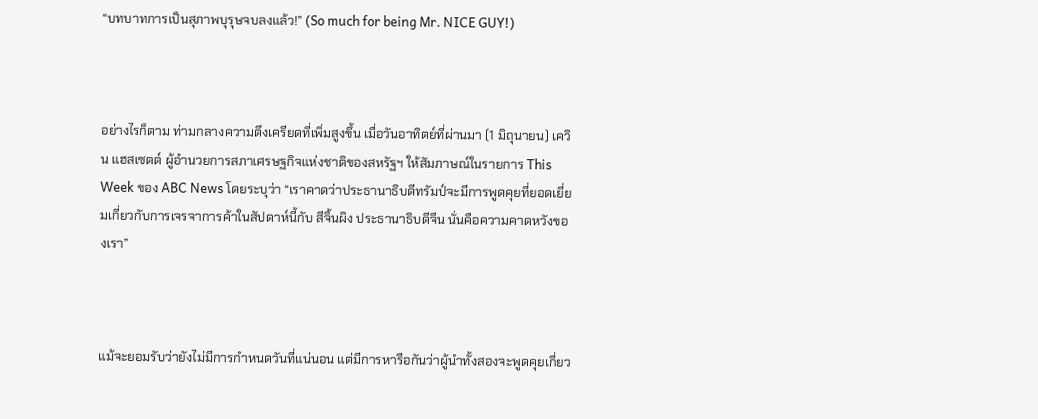“บทบาทการเป็นสุภาพบุรุษจบลงแล้ว!” (So much for being Mr. NICE GUY!)



อย่างไรก็ตาม ท่ามกลางความตึงเครียดที่เพิ่มสูงขึ้น เมื่อวันอาทิตย์ที่ผ่านมา (1 มิถุนายน) เควิน แฮสเซตต์ ผู้อำนวยการสภาเศรษฐกิจแห่งชาติของสหรัฐฯ ให้สัมภาษณ์ในรายการ This Week ของ ABC News โดยระบุว่า “เราคาดว่าประธานาธิบดีทรัมป์จะมีการพูดคุยที่ยอดเยี่ยมเกี่ยวกับการเจรจาการค้าในสัปดาห์นี้กับ สีจิ้นผิง ประธานาธิบดีจีน นั่นคือความคาดหวังของเรา”



แม้จะยอมรับว่ายังไม่มีการกำหนดวันที่แน่นอน แต่มีการหารือกันว่าผู้นำทั้งสองจะพูดคุยเกี่ยว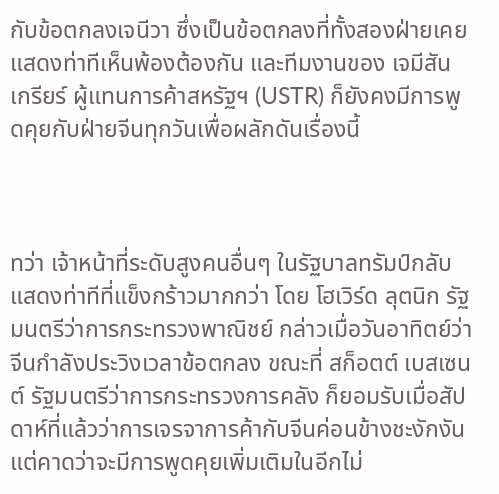กับข้อตกลงเจนีวา ซึ่งเป็นข้อตกลงที่ทั้งสองฝ่ายเคยแสดงท่าทีเห็นพ้องต้องกัน และทีมงานของ เจมีสัน เกรียร์ ผู้แทนการค้าสหรัฐฯ (USTR) ก็ยังคงมีการพูดคุยกับฝ่ายจีนทุกวันเพื่อผลักดันเรื่องนี้



ทว่า เจ้าหน้าที่ระดับสูงคนอื่นๆ ในรัฐบาลทรัมป์กลับแสดงท่าทีที่แข็งกร้าวมากกว่า โดย โฮเวิร์ด ลุตนิก รัฐมนตรีว่าการกระทรวงพาณิชย์ กล่าวเมื่อวันอาทิตย์ว่า จีนกำลังประวิงเวลาข้อตกลง ขณะที่ สก็อตต์ เบสเซนต์ รัฐมนตรีว่าการกระทรวงการคลัง ก็ยอมรับเมื่อสัปดาห์ที่แล้วว่าการเจรจาการค้ากับจีนค่อนข้างชะงักงัน แต่คาดว่าจะมีการพูดคุยเพิ่มเติมในอีกไม่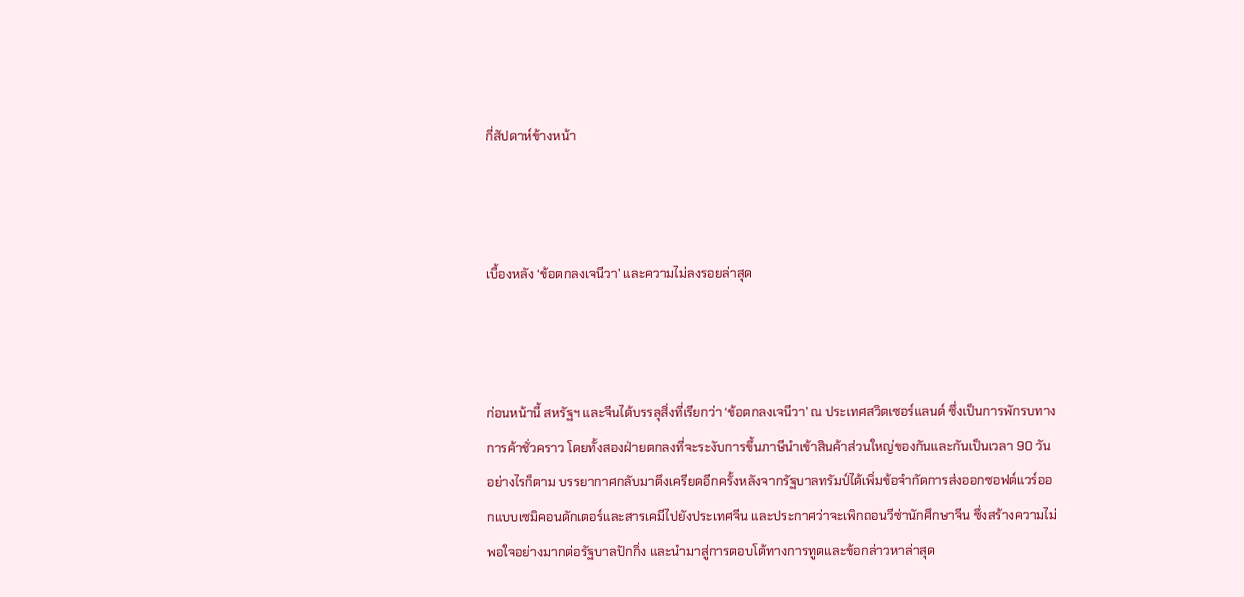กี่สัปดาห์ข้างหน้า



เบื้องหลัง ‘ข้อตกลงเจนีวา’ และความไม่ลงรอยล่าสุด



ก่อนหน้านี้ สหรัฐฯ และจีนได้บรรลุสิ่งที่เรียกว่า ‘ข้อตกลงเจนีวา’ ณ ประเทศสวิตเซอร์แลนด์ ซึ่งเป็นการพักรบทางการค้าชั่วคราว โดยทั้งสองฝ่ายตกลงที่จะระงับการขึ้นภาษีนำเข้าสินค้าส่วนใหญ่ของกันและกันเป็นเวลา 90 วัน อย่างไรก็ตาม บรรยากาศกลับมาตึงเครียดอีกครั้งหลังจากรัฐบาลทรัมป์ได้เพิ่มข้อจำกัดการส่งออกซอฟต์แวร์ออกแบบเซมิคอนดักเตอร์และสารเคมีไปยังประเทศจีน และประกาศว่าจะเพิกถอนวีซ่านักศึกษาจีน ซึ่งสร้างความไม่พอใจอย่างมากต่อรัฐบาลปักกิ่ง และนำมาสู่การตอบโต้ทางการทูตและข้อกล่าวหาล่าสุด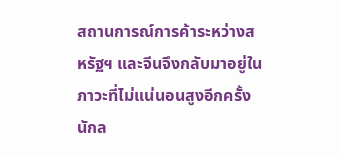สถานการณ์การค้าระหว่างสหรัฐฯ และจีนจึงกลับมาอยู่ในภาวะที่ไม่แน่นอนสูงอีกครั้ง นักล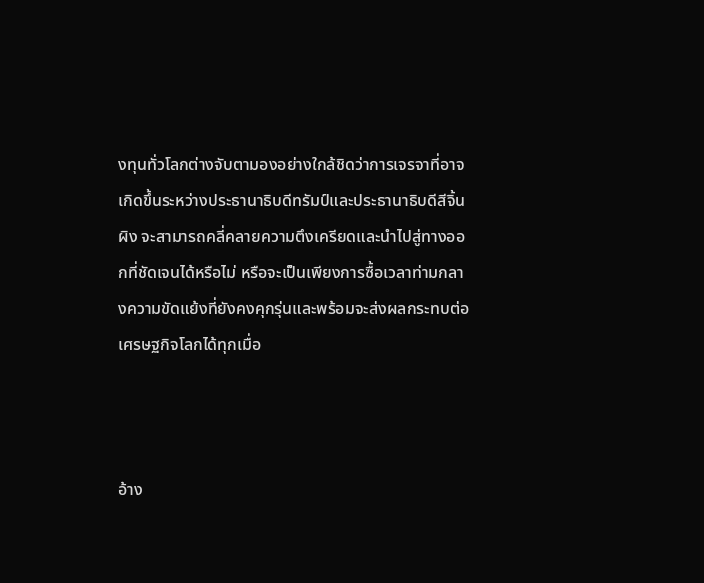งทุนทั่วโลกต่างจับตามองอย่างใกล้ชิดว่าการเจรจาที่อาจเกิดขึ้นระหว่างประธานาธิบดีทรัมป์และประธานาธิบดีสีจิ้นผิง จะสามารถคลี่คลายความตึงเครียดและนำไปสู่ทางออกที่ชัดเจนได้หรือไม่ หรือจะเป็นเพียงการซื้อเวลาท่ามกลางความขัดแย้งที่ยังคงคุกรุ่นและพร้อมจะส่งผลกระทบต่อเศรษฐกิจโลกได้ทุกเมื่อ



อ้าง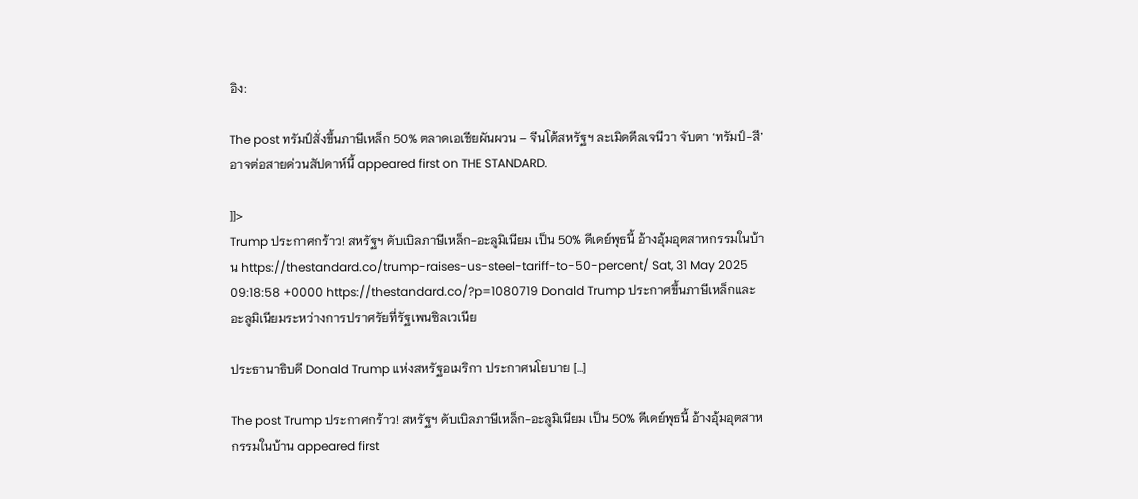อิง:

The post ทรัมป์สั่งขึ้นภาษีเหล็ก 50% ตลาดเอเชียผันผวน – จีนโต้สหรัฐฯ ละเมิดดีลเจนีวา จับตา ‘ทรัมป์-สี’ อาจต่อสายด่วนสัปดาห์นี้ appeared first on THE STANDARD.

]]>
Trump ประกาศกร้าว! สหรัฐฯ ดับเบิลภาษีเหล็ก-อะลูมิเนียม เป็น 50% ดีเดย์พุธนี้ อ้างอุ้มอุตสาหกรรมในบ้าน https://thestandard.co/trump-raises-us-steel-tariff-to-50-percent/ Sat, 31 May 2025 09:18:58 +0000 https://thestandard.co/?p=1080719 Donald Trump ประกาศขึ้นภาษีเหล็กและอะลูมิเนียมระหว่างการปราศรัยที่รัฐเพนซิลเวเนีย

ประธานาธิบดี Donald Trump แห่งสหรัฐอเมริกา ประกาศนโยบาย […]

The post Trump ประกาศกร้าว! สหรัฐฯ ดับเบิลภาษีเหล็ก-อะลูมิเนียม เป็น 50% ดีเดย์พุธนี้ อ้างอุ้มอุตสาหกรรมในบ้าน appeared first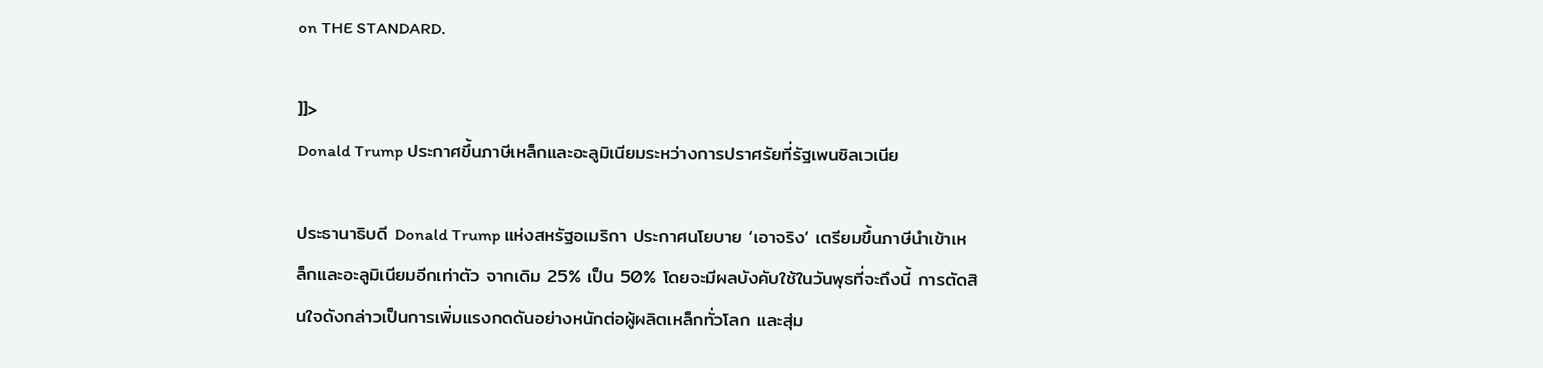on THE STANDARD.

]]>
Donald Trump ประกาศขึ้นภาษีเหล็กและอะลูมิเนียมระหว่างการปราศรัยที่รัฐเพนซิลเวเนีย

ประธานาธิบดี Donald Trump แห่งสหรัฐอเมริกา ประกาศนโยบาย ‘เอาจริง’ เตรียมขึ้นภาษีนำเข้าเหล็กและอะลูมิเนียมอีกเท่าตัว จากเดิม 25% เป็น 50% โดยจะมีผลบังคับใช้ในวันพุธที่จะถึงนี้ การตัดสินใจดังกล่าวเป็นการเพิ่มแรงกดดันอย่างหนักต่อผู้ผลิตเหล็กทั่วโลก และสุ่ม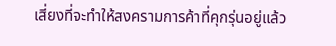เสี่ยงที่จะทำให้สงครามการค้าที่คุกรุ่นอยู่แล้ว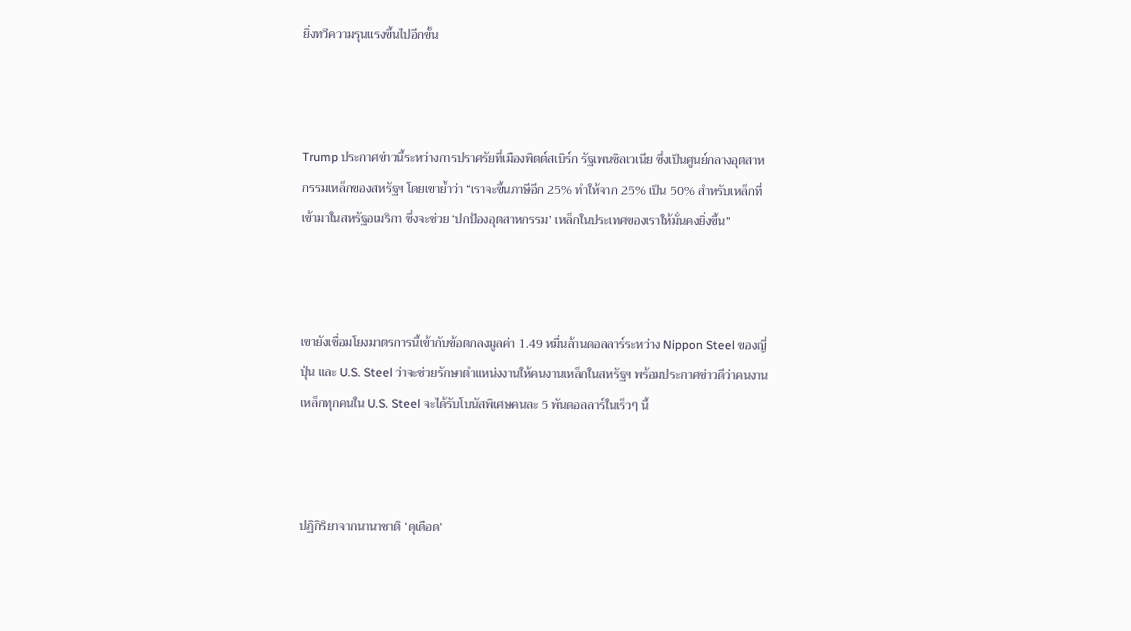ยิ่งทวีความรุนแรงขึ้นไปอีกขั้น



Trump ประกาศข่าวนี้ระหว่างการปราศรัยที่เมืองพิตต์สเบิร์ก รัฐเพนซิลเวเนีย ซึ่งเป็นศูนย์กลางอุตสาหกรรมเหล็กของสหรัฐฯ โดยเขาย้ำว่า “เราจะขึ้นภาษีอีก 25% ทำให้จาก 25% เป็น 50% สำหรับเหล็กที่เข้ามาในสหรัฐอเมริกา ซึ่งจะช่วย ‘ปกป้องอุตสาหกรรม’ เหล็กในประเทศของเราให้มั่นคงยิ่งขึ้น”



เขายังเชื่อมโยงมาตรการนี้เข้ากับข้อตกลงมูลค่า 1.49 หมื่นล้านดอลลาร์ระหว่าง Nippon Steel ของญี่ปุ่น และ U.S. Steel ว่าจะช่วยรักษาตำแหน่งงานให้คนงานเหล็กในสหรัฐฯ พร้อมประกาศข่าวดีว่าคนงานเหล็กทุกคนใน U.S. Steel จะได้รับโบนัสพิเศษคนละ 5 พันดอลลาร์ในเร็วๆ นี้



ปฏิกิริยาจากนานาชาติ ‘ดุเดือด’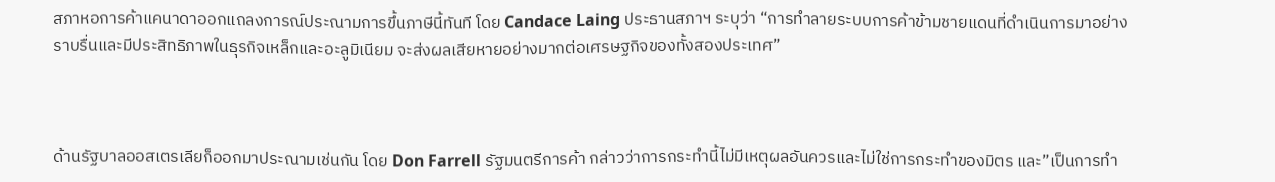สภาหอการค้าแคนาดาออกแถลงการณ์ประณามการขึ้นภาษีนี้ทันที โดย Candace Laing ประธานสภาฯ ระบุว่า “การทำลายระบบการค้าข้ามชายแดนที่ดำเนินการมาอย่างราบรื่นและมีประสิทธิภาพในธุรกิจเหล็กและอะลูมิเนียม จะส่งผลเสียหายอย่างมากต่อเศรษฐกิจของทั้งสองประเทศ”



ด้านรัฐบาลออสเตรเลียก็ออกมาประณามเช่นกัน โดย Don Farrell รัฐมนตรีการค้า กล่าวว่าการกระทำนี้ไม่มีเหตุผลอันควรและไม่ใช่การกระทำของมิตร และ”เป็นการทำ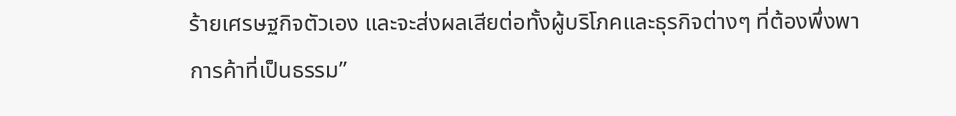ร้ายเศรษฐกิจตัวเอง และจะส่งผลเสียต่อทั้งผู้บริโภคและธุรกิจต่างๆ ที่ต้องพึ่งพาการค้าที่เป็นธรรม”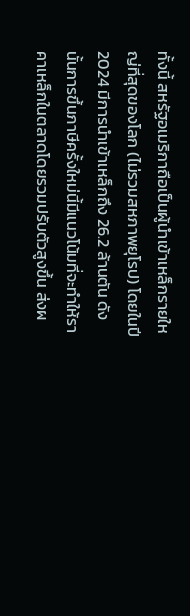ทั้งนี้ สหรัฐอเมริกาถือเป็นผู้นำเข้าเหล็กรายใหญ่ที่สุดของโลก (ไม่รวมสหภาพยุโรป) โดยในปี 2024 มีการนำเข้าเหล็กถึง 26.2 ล้านตัน ดังนั้นการขึ้นภาษีครั้งใหม่นี้มีแนวโน้มที่จะทำให้ราคาเหล็กในตลาดโดยรวมปรับตัวสูงขึ้น ส่งผ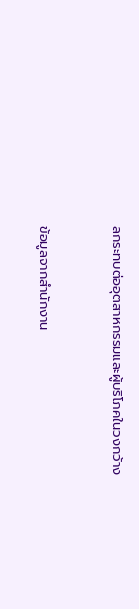ลกระทบต่ออุตสาหกรรมและผู้บริโภคในวงกว้าง



ข้อมูลจากสำนักงาน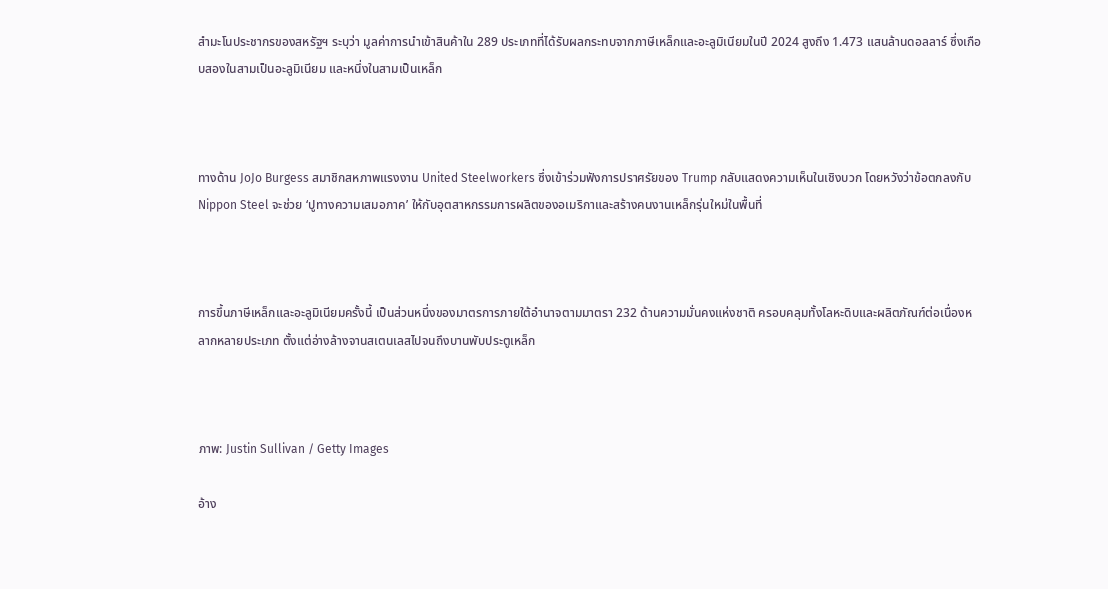สำมะโนประชากรของสหรัฐฯ ระบุว่า มูลค่าการนำเข้าสินค้าใน 289 ประเภทที่ได้รับผลกระทบจากภาษีเหล็กและอะลูมิเนียมในปี 2024 สูงถึง 1.473 แสนล้านดอลลาร์ ซึ่งเกือบสองในสามเป็นอะลูมิเนียม และหนึ่งในสามเป็นเหล็ก



ทางด้าน JoJo Burgess สมาชิกสหภาพแรงงาน United Steelworkers ซึ่งเข้าร่วมฟังการปราศรัยของ Trump กลับแสดงความเห็นในเชิงบวก โดยหวังว่าข้อตกลงกับ Nippon Steel จะช่วย ‘ปูทางความเสมอภาค’ ให้กับอุตสาหกรรมการผลิตของอเมริกาและสร้างคนงานเหล็กรุ่นใหม่ในพื้นที่



การขึ้นภาษีเหล็กและอะลูมิเนียมครั้งนี้ เป็นส่วนหนึ่งของมาตรการภายใต้อำนาจตามมาตรา 232 ด้านความมั่นคงแห่งชาติ ครอบคลุมทั้งโลหะดิบและผลิตภัณฑ์ต่อเนื่องหลากหลายประเภท ตั้งแต่อ่างล้างจานสเตนเลสไปจนถึงบานพับประตูเหล็ก



ภาพ: Justin Sullivan / Getty Images

อ้าง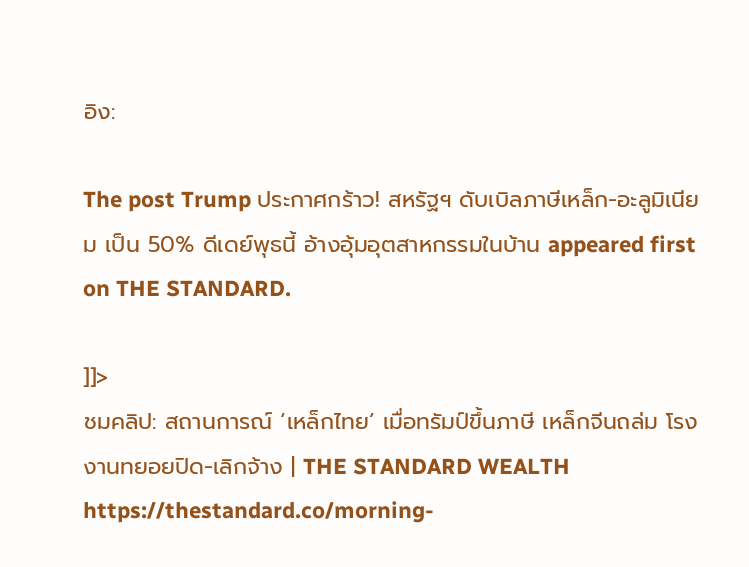อิง:

The post Trump ประกาศกร้าว! สหรัฐฯ ดับเบิลภาษีเหล็ก-อะลูมิเนียม เป็น 50% ดีเดย์พุธนี้ อ้างอุ้มอุตสาหกรรมในบ้าน appeared first on THE STANDARD.

]]>
ชมคลิป: สถานการณ์ ‘เหล็กไทย’ เมื่อทรัมป์ขึ้นภาษี เหล็กจีนถล่ม โรงงานทยอยปิด-เลิกจ้าง | THE STANDARD WEALTH https://thestandard.co/morning-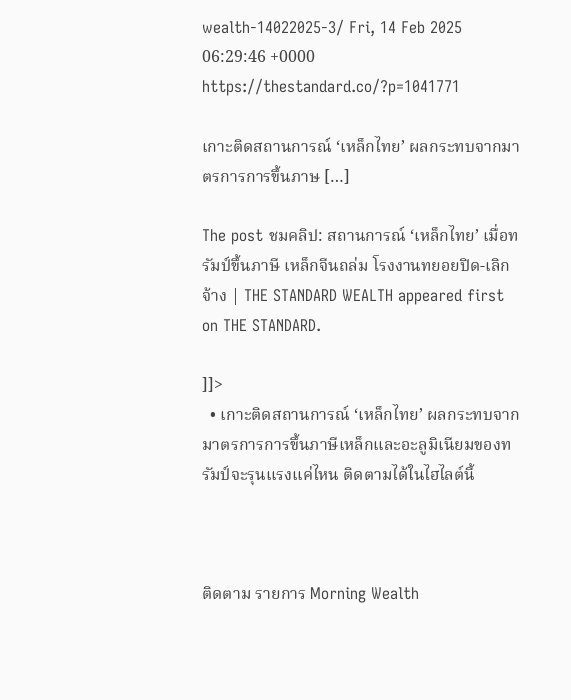wealth-14022025-3/ Fri, 14 Feb 2025 06:29:46 +0000 https://thestandard.co/?p=1041771

เกาะติดสถานการณ์ ‘เหล็กไทย’ ผลกระทบจากมาตรการการขึ้นภาษ […]

The post ชมคลิป: สถานการณ์ ‘เหล็กไทย’ เมื่อทรัมป์ขึ้นภาษี เหล็กจีนถล่ม โรงงานทยอยปิด-เลิกจ้าง | THE STANDARD WEALTH appeared first on THE STANDARD.

]]>
  • เกาะติดสถานการณ์ ‘เหล็กไทย’ ผลกระทบจากมาตรการการขึ้นภาษีเหล็กและอะลูมิเนียมของทรัมป์จะรุนแรงแค่ไหน ติดตามได้ในไฮไลต์นี้



ติดตาม รายการ Morning Wealth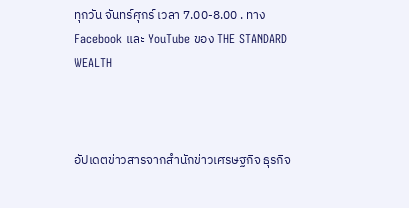ทุกวัน จันทร์ศุกร์ เวลา 7.00-8.00 . ทาง Facebook และ YouTube ของ THE STANDARD WEALTH



อัปเดตข่าวสารจากสำนักข่าวเศรษฐกิจ ธุรกิจ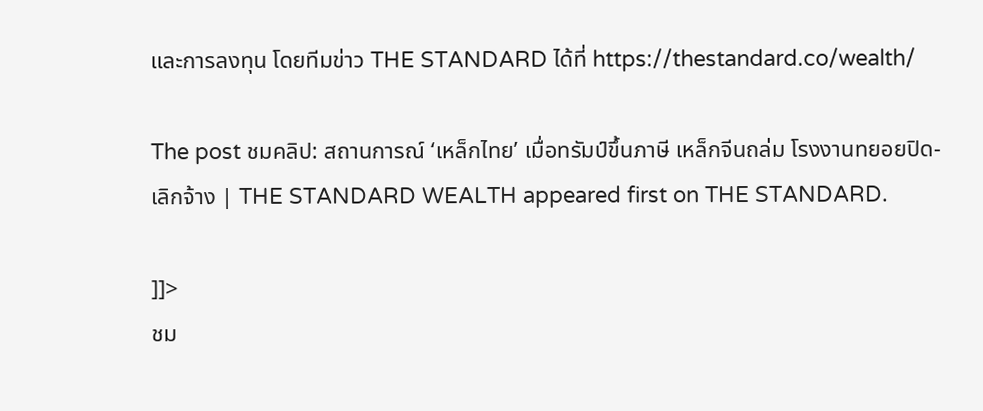และการลงทุน โดยทีมข่าว THE STANDARD ได้ที่ https://thestandard.co/wealth/

The post ชมคลิป: สถานการณ์ ‘เหล็กไทย’ เมื่อทรัมป์ขึ้นภาษี เหล็กจีนถล่ม โรงงานทยอยปิด-เลิกจ้าง | THE STANDARD WEALTH appeared first on THE STANDARD.

]]>
ชม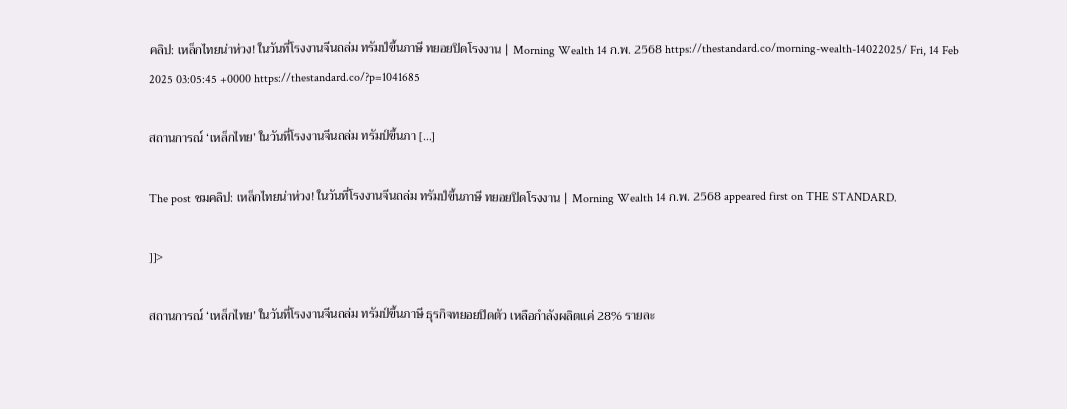คลิป: เหล็กไทยน่าห่วง! ในวันที่โรงงานจีนถล่ม ทรัมป์ขึ้นภาษี ทยอยปิดโรงงาน | Morning Wealth 14 ก.พ. 2568 https://thestandard.co/morning-wealth-14022025/ Fri, 14 Feb 2025 03:05:45 +0000 https://thestandard.co/?p=1041685

สถานการณ์ ‘เหล็กไทย’ ในวันที่โรงงานจีนถล่ม ทรัมป์ขึ้นภา […]

The post ชมคลิป: เหล็กไทยน่าห่วง! ในวันที่โรงงานจีนถล่ม ทรัมป์ขึ้นภาษี ทยอยปิดโรงงาน | Morning Wealth 14 ก.พ. 2568 appeared first on THE STANDARD.

]]>

สถานการณ์ ‘เหล็กไทย’ ในวันที่โรงงานจีนถล่ม ทรัมป์ขึ้นภาษี ธุรกิจทยอยปิดตัว เหลือกำลังผลิตแค่ 28% รายละ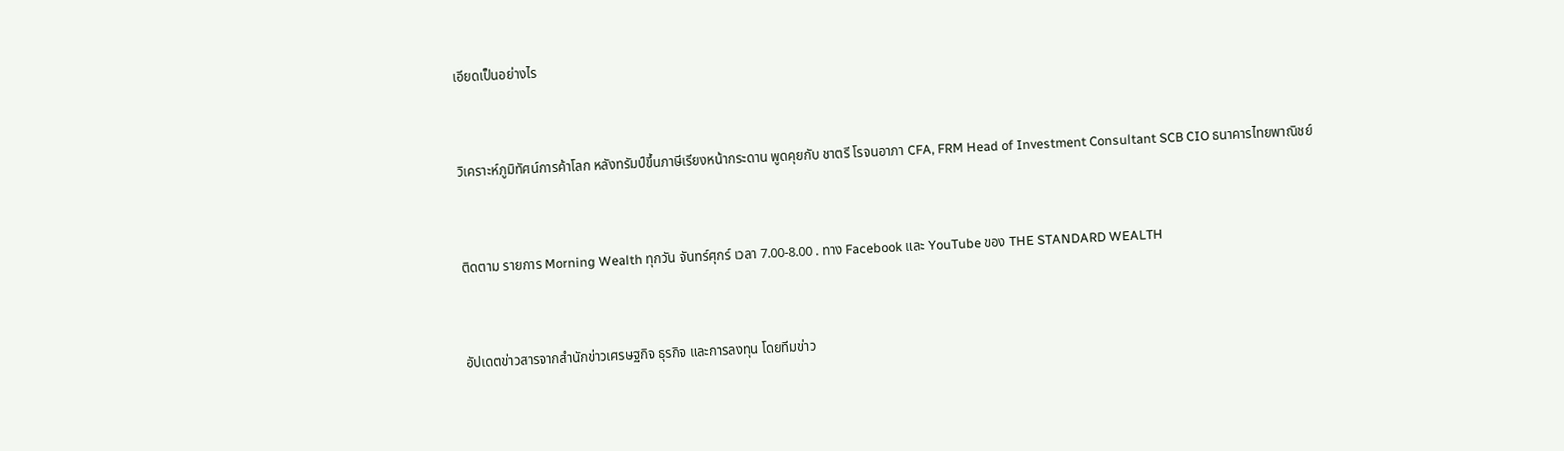เอียดเป็นอย่างไร



วิเคราะห์ภูมิทัศน์การค้าโลก หลังทรัมป์ขึ้นภาษีเรียงหน้ากระดาน พูดคุยกับ ชาตรี โรจนอาภา CFA, FRM Head of Investment Consultant SCB CIO ธนาคารไทยพาณิชย์



ติดตาม รายการ Morning Wealth ทุกวัน จันทร์ศุกร์ เวลา 7.00-8.00 . ทาง Facebook และ YouTube ของ THE STANDARD WEALTH



อัปเดตข่าวสารจากสำนักข่าวเศรษฐกิจ ธุรกิจ และการลงทุน โดยทีมข่าว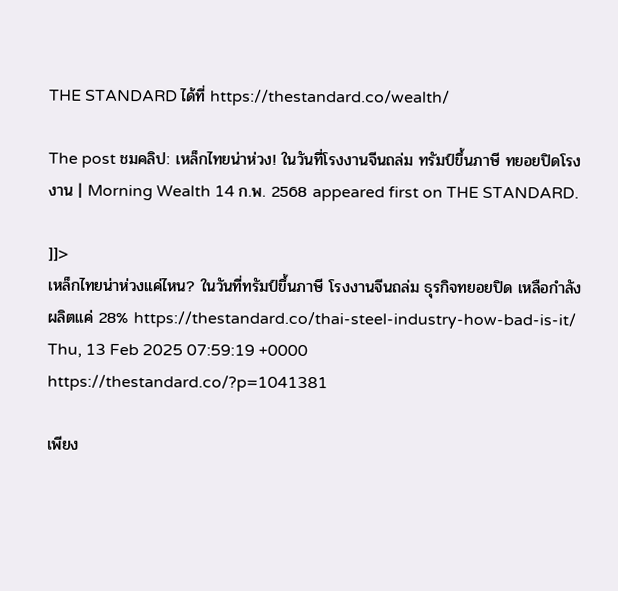THE STANDARD ได้ที่ https://thestandard.co/wealth/

The post ชมคลิป: เหล็กไทยน่าห่วง! ในวันที่โรงงานจีนถล่ม ทรัมป์ขึ้นภาษี ทยอยปิดโรงงาน | Morning Wealth 14 ก.พ. 2568 appeared first on THE STANDARD.

]]>
เหล็กไทยน่าห่วงแค่ไหน? ในวันที่ทรัมป์ขึ้นภาษี โรงงานจีนถล่ม ธุรกิจทยอยปิด เหลือกำลังผลิตแค่ 28% https://thestandard.co/thai-steel-industry-how-bad-is-it/ Thu, 13 Feb 2025 07:59:19 +0000 https://thestandard.co/?p=1041381

เพียง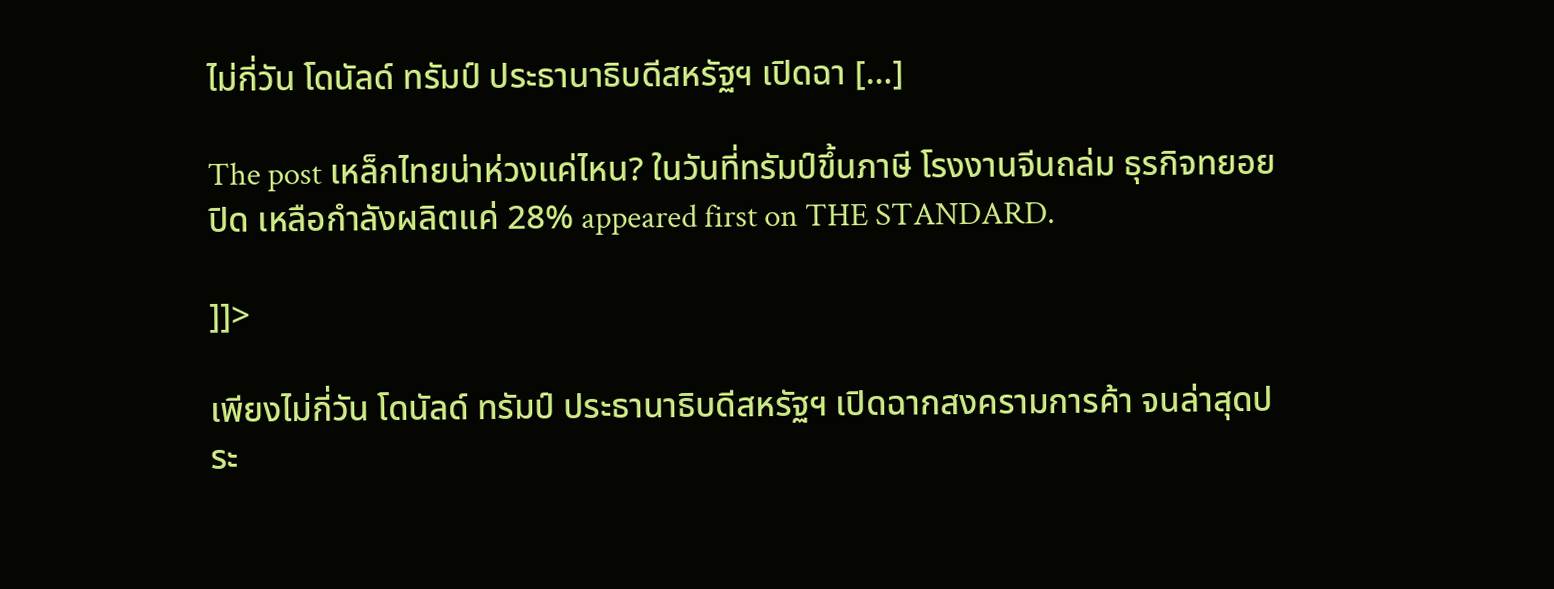ไม่กี่วัน โดนัลด์ ทรัมป์ ประธานาธิบดีสหรัฐฯ เปิดฉา […]

The post เหล็กไทยน่าห่วงแค่ไหน? ในวันที่ทรัมป์ขึ้นภาษี โรงงานจีนถล่ม ธุรกิจทยอยปิด เหลือกำลังผลิตแค่ 28% appeared first on THE STANDARD.

]]>

เพียงไม่กี่วัน โดนัลด์ ทรัมป์ ประธานาธิบดีสหรัฐฯ เปิดฉากสงครามการค้า จนล่าสุดประ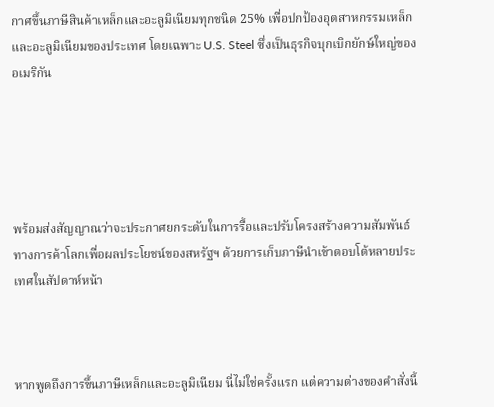กาศขึ้นภาษีสินค้าเหล็กและอะลูมิเนียมทุกชนิด 25% เพื่อปกป้องอุตสาหกรรมเหล็กและอะลูมิเนียมของประเทศ โดยเฉพาะ U.S. Steel ซึ่งเป็นธุรกิจบุกเบิกยักษ์ใหญ่ของอเมริกัน





พร้อมส่งสัญญาณว่าจะประกาศยกระดับในการรื้อและปรับโครงสร้างความสัมพันธ์ทางการค้าโลกเพื่อผลประโยชน์ของสหรัฐฯ ด้วยการเก็บภาษีนำเข้าตอบโต้หลายประเทศในสัปดาห์หน้า



หากพูดถึงการขึ้นภาษีเหล็กและอะลูมิเนียม นี่ไม่ใช่ครั้งแรก แต่ความต่างของคำสั่งนี้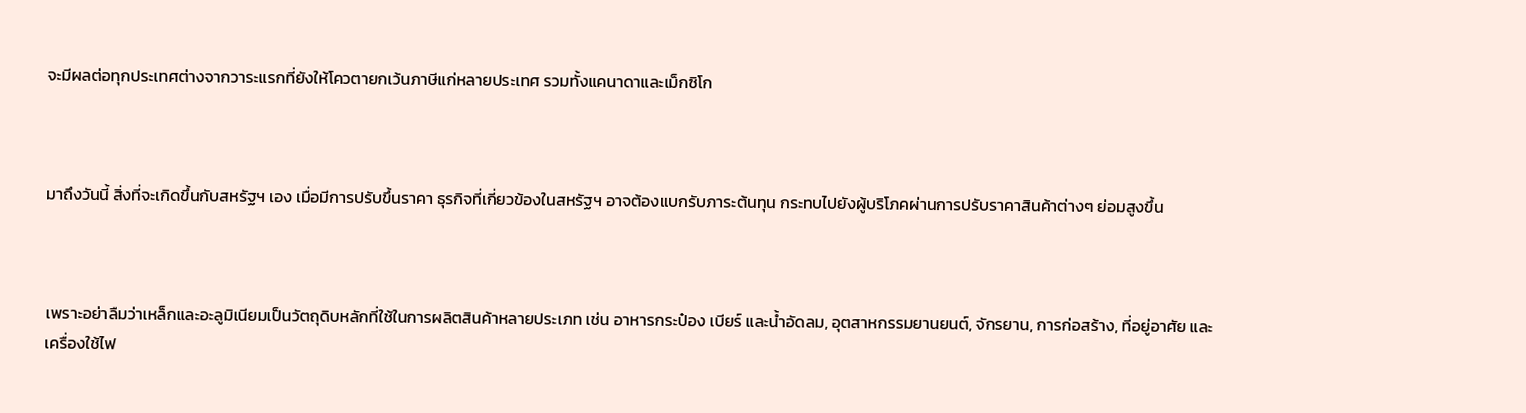จะมีผลต่อทุกประเทศต่างจากวาระแรกที่ยังให้โควตายกเว้นภาษีแก่หลายประเทศ รวมทั้งแคนาดาและเม็กซิโก



มาถึงวันนี้ สิ่งที่จะเกิดขึ้นกับสหรัฐฯ เอง เมื่อมีการปรับขึ้นราคา ธุรกิจที่เกี่ยวข้องในสหรัฐฯ อาจต้องแบกรับภาระต้นทุน กระทบไปยังผู้บริโภคผ่านการปรับราคาสินค้าต่างๆ ย่อมสูงขึ้น



เพราะอย่าลืมว่าเหล็กและอะลูมิเนียมเป็นวัตถุดิบหลักที่ใช้ในการผลิตสินค้าหลายประเภท เช่น อาหารกระป๋อง เบียร์ และน้ำอัดลม, อุตสาหกรรมยานยนต์, จักรยาน, การก่อสร้าง, ที่อยู่อาศัย และเครื่องใช้ไฟ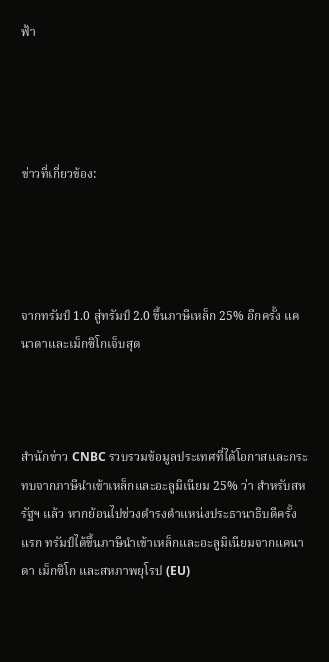ฟ้า




ข่าวที่เกี่ยวข้อง:




จากทรัมป์ 1.0 สู่ทรัมป์ 2.0 ขึ้นภาษีเหล็ก 25% อีกครั้ง แคนาดาและเม็กซิโกเจ็บสุด



สำนักข่าว CNBC รวบรวมข้อมูลประเทศที่ได้โอกาสและกระทบจากภาษีนำเข้าเหล็กและอะลูมิเนียม 25% ว่า สำหรับสหรัฐฯ แล้ว หากย้อนไปช่วงดำรงตำแหน่งประธานาธิบดีครั้งแรก ทรัมป์ได้ขึ้นภาษีนำเข้าเหล็กและอะลูมิเนียมจากแคนาดา เม็กซิโก และสหภาพยุโรป (EU)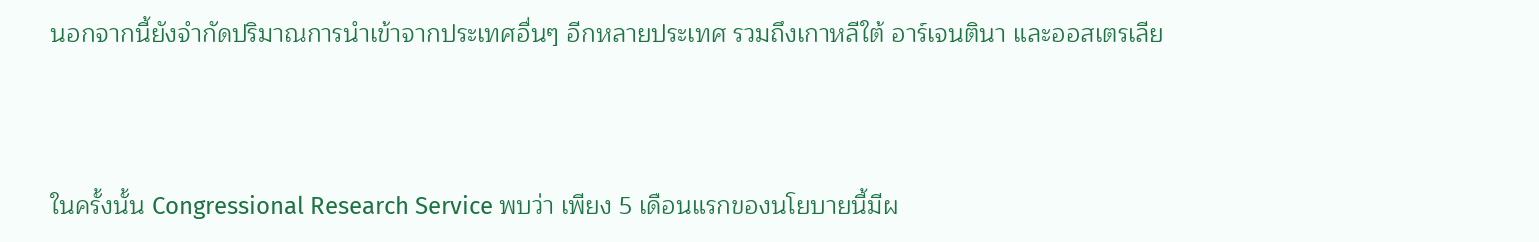นอกจากนี้ยังจำกัดปริมาณการนำเข้าจากประเทศอื่นๆ อีกหลายประเทศ รวมถึงเกาหลีใต้ อาร์เจนตินา และออสเตรเลีย



ในครั้งนั้น Congressional Research Service พบว่า เพียง 5 เดือนแรกของนโยบายนี้มีผ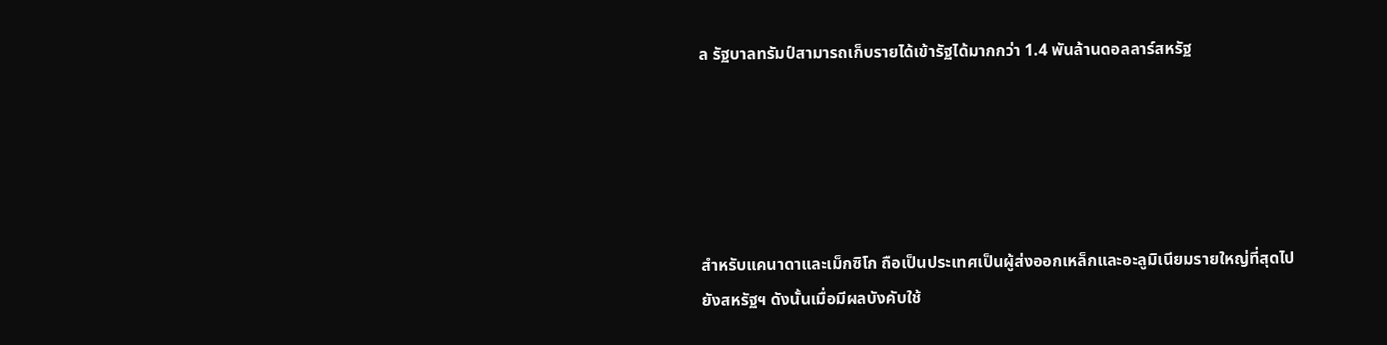ล รัฐบาลทรัมป์สามารถเก็บรายได้เข้ารัฐได้มากกว่า 1.4 พันล้านดอลลาร์สหรัฐ





สำหรับแคนาดาและเม็กซิโก ถือเป็นประเทศเป็นผู้ส่งออกเหล็กและอะลูมิเนียมรายใหญ่ที่สุดไปยังสหรัฐฯ ดังนั้นเมื่อมีผลบังคับใช้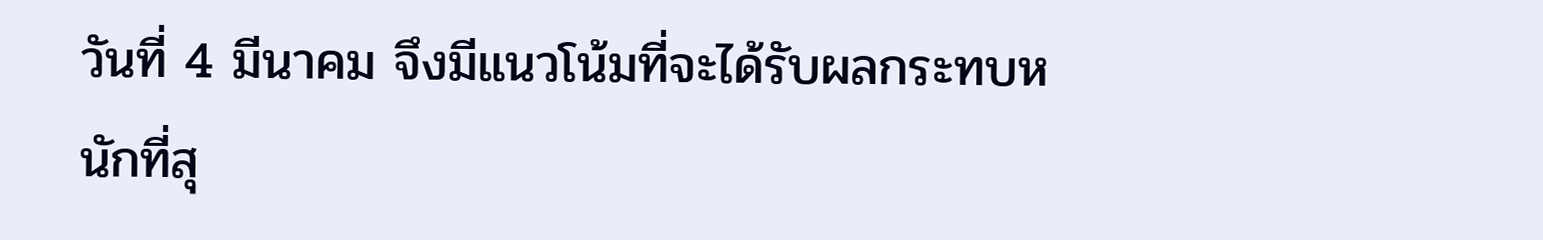วันที่ 4 มีนาคม จึงมีแนวโน้มที่จะได้รับผลกระทบหนักที่สุ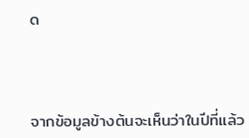ด



จากข้อมูลข้างต้นจะเห็นว่าในปีที่แล้ว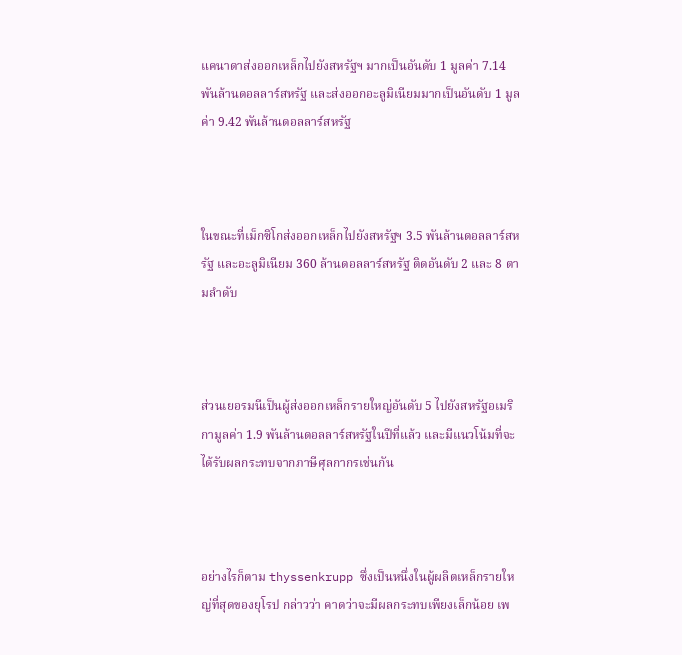แคนาดาส่งออกเหล็กไปยังสหรัฐฯ มากเป็นอันดับ 1 มูลค่า 7.14 พันล้านดอลลาร์สหรัฐ และส่งออกอะลูมิเนียมมากเป็นอันดับ 1 มูลค่า 9.42 พันล้านดอลลาร์สหรัฐ



ในขณะที่เม็กซิโกส่งออกเหล็กไปยังสหรัฐฯ 3.5 พันล้านดอลลาร์สหรัฐ และอะลูมิเนียม 360 ล้านดอลลาร์สหรัฐ ติดอันดับ 2 และ 8 ตามลำดับ



ส่วนเยอรมนีเป็นผู้ส่งออกเหล็กรายใหญ่อันดับ 5 ไปยังสหรัฐอเมริกามูลค่า 1.9 พันล้านดอลลาร์สหรัฐในปีที่แล้ว และมีแนวโน้มที่จะได้รับผลกระทบจากภาษีศุลกากรเช่นกัน



อย่างไรก็ตาม thyssenkrupp ซึ่งเป็นหนึ่งในผู้ผลิตเหล็กรายใหญ่ที่สุดของยุโรป กล่าวว่า คาดว่าจะมีผลกระทบเพียงเล็กน้อย เพ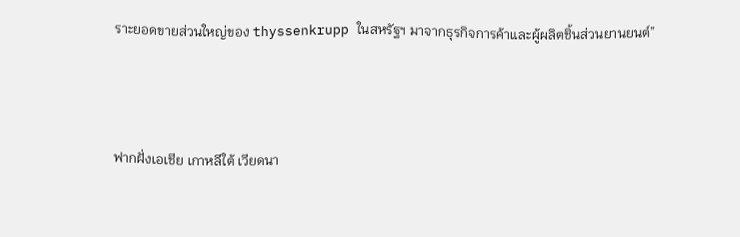ราะยอดขายส่วนใหญ่ของ thyssenkrupp ในสหรัฐฯ มาจากธุรกิจการค้าและผู้ผลิตชิ้นส่วนยานยนต์”



ฟากฝั่งเอเชีย เกาหลีใต้ เวียดนา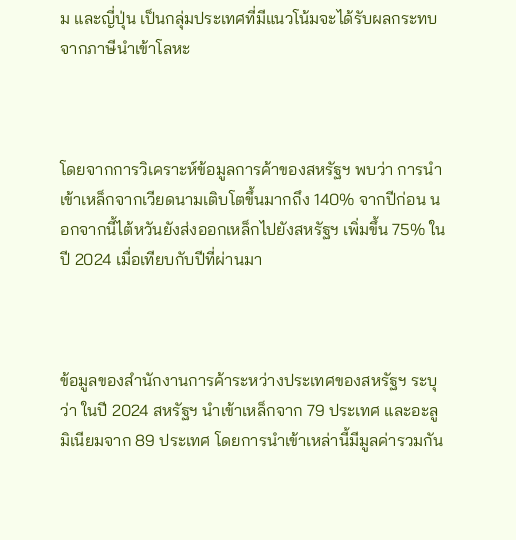ม และญี่ปุ่น เป็นกลุ่มประเทศที่มีแนวโน้มจะได้รับผลกระทบจากภาษีนำเข้าโลหะ



โดยจากการวิเคราะห์ข้อมูลการค้าของสหรัฐฯ พบว่า การนำเข้าเหล็กจากเวียดนามเติบโตขึ้นมากถึง 140% จากปีก่อน นอกจากนี้ไต้หวันยังส่งออกเหล็กไปยังสหรัฐฯ เพิ่มขึ้น 75% ในปี 2024 เมื่อเทียบกับปีที่ผ่านมา



ข้อมูลของสำนักงานการค้าระหว่างประเทศของสหรัฐฯ ระบุว่า ในปี 2024 สหรัฐฯ นำเข้าเหล็กจาก 79 ประเทศ และอะลูมิเนียมจาก 89 ประเทศ โดยการนำเข้าเหล่านี้มีมูลค่ารวมกัน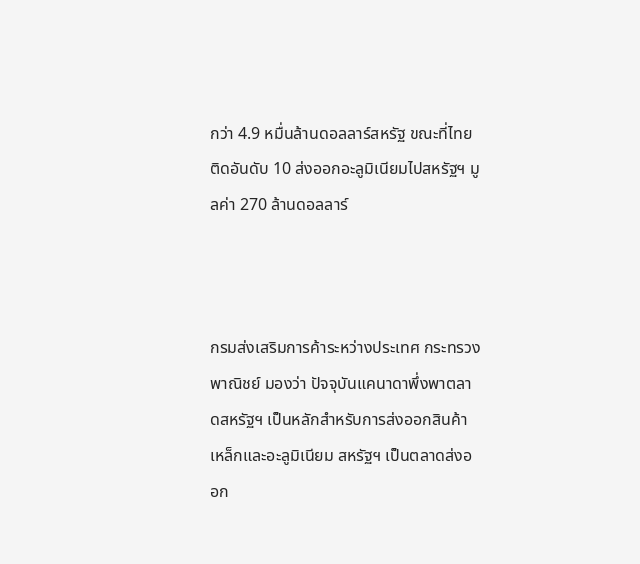กว่า 4.9 หมื่นล้านดอลลาร์สหรัฐ ขณะที่ไทยติดอันดับ 10 ส่งออกอะลูมิเนียมไปสหรัฐฯ มูลค่า 270 ล้านดอลลาร์



กรมส่งเสริมการค้าระหว่างประเทศ กระทรวงพาณิชย์ มองว่า ปัจจุบันแคนาดาพึ่งพาตลาดสหรัฐฯ เป็นหลักสำหรับการส่งออกสินค้าเหล็กและอะลูมิเนียม สหรัฐฯ เป็นตลาดส่งออก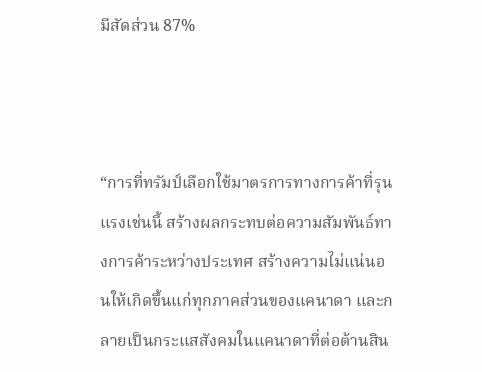มีสัดส่วน 87%



“การที่ทรัมป์เลือกใช้มาตรการทางการค้าที่รุนแรงเช่นนี้ สร้างผลกระทบต่อความสัมพันธ์ทางการค้าระหว่างประเทศ สร้างความไม่แน่นอนให้เกิดขึ้นแก่ทุกภาคส่วนของแคนาดา และกลายเป็นกระแสสังคมในแคนาดาที่ต่อต้านสิน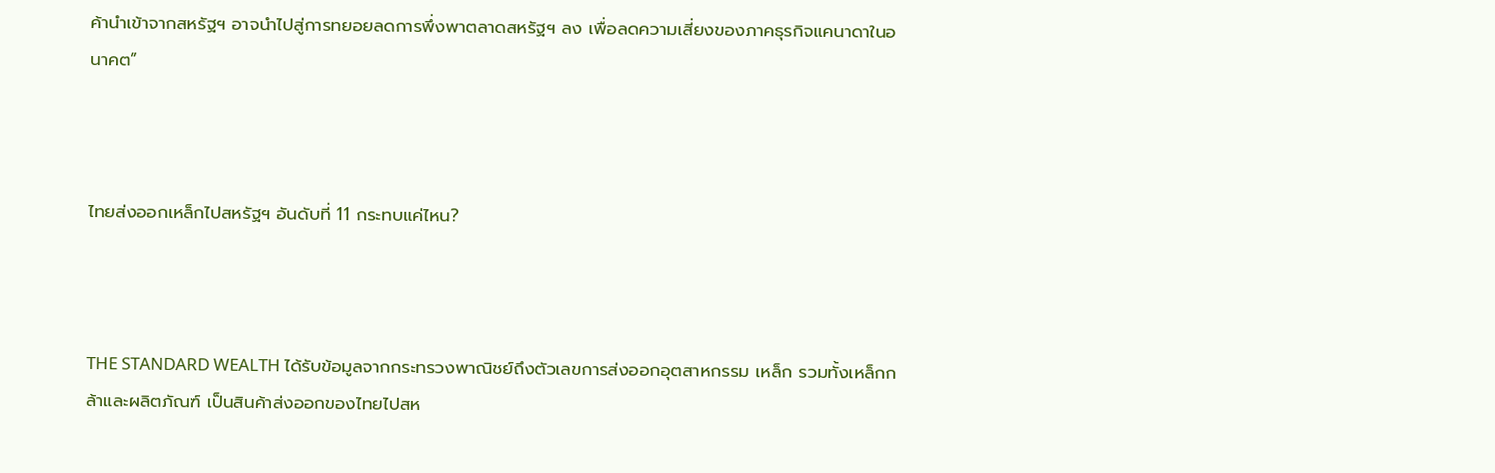ค้านำเข้าจากสหรัฐฯ อาจนำไปสู่การทยอยลดการพึ่งพาตลาดสหรัฐฯ ลง เพื่อลดความเสี่ยงของภาคธุรกิจแคนาดาในอนาคต”



ไทยส่งออกเหล็กไปสหรัฐฯ อันดับที่ 11 กระทบแค่ไหน?



THE STANDARD WEALTH ได้รับข้อมูลจากกระทรวงพาณิชย์ถึงตัวเลขการส่งออกอุตสาหกรรม เหล็ก รวมทั้งเหล็กกล้าและผลิตภัณฑ์ เป็นสินค้าส่งออกของไทยไปสห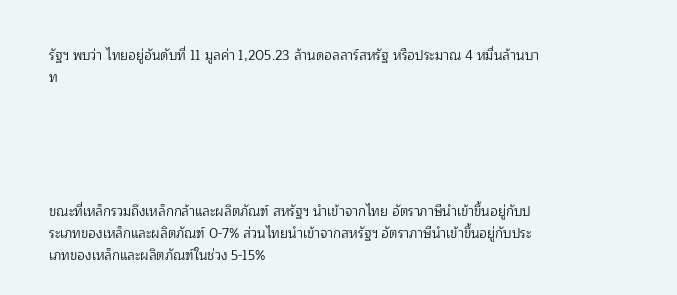รัฐฯ พบว่า ไทยอยู่อันดับที่ 11 มูลค่า 1,205.23 ล้านดอลลาร์สหรัฐ หรือประมาณ 4 หมื่นล้านบาท





ขณะที่เหล็กรวมถึงเหล็กกล้าและผลิตภัณฑ์ สหรัฐฯ นำเข้าจากไทย อัตราภาษีนำเข้าขึ้นอยู่กับประเภทของเหล็กและผลิตภัณฑ์ 0-7% ส่วนไทยนำเข้าจากสหรัฐฯ อัตราภาษีนำเข้าขึ้นอยู่กับประเภทของเหล็กและผลิตภัณฑ์ในช่วง 5-15%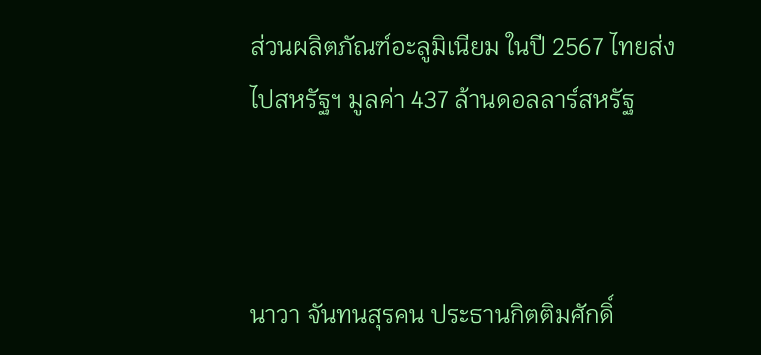ส่วนผลิตภัณฑ์อะลูมิเนียม ในปี 2567 ไทยส่งไปสหรัฐฯ มูลค่า 437 ล้านดอลลาร์สหรัฐ



นาวา จันทนสุรคน ประธานกิตติมศักดิ์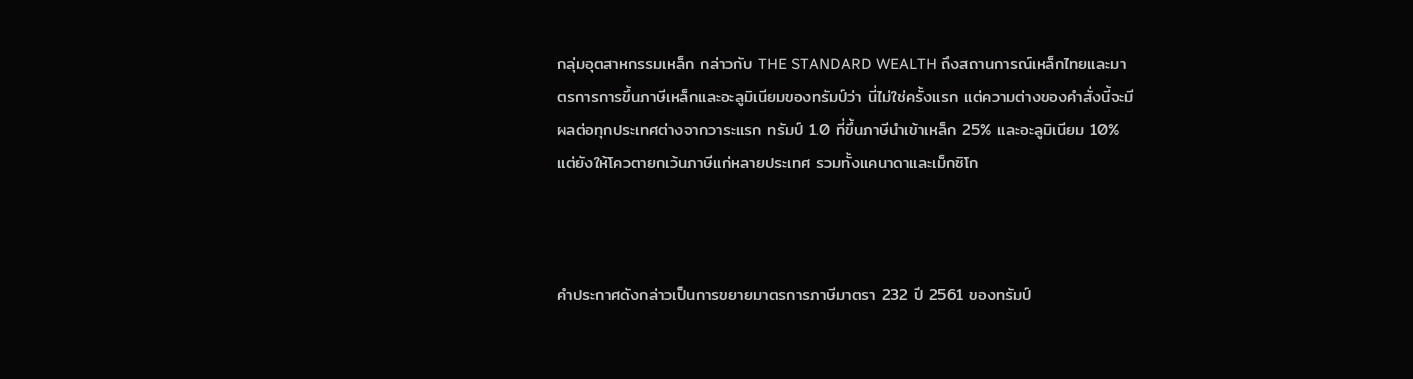กลุ่มอุตสาหกรรมเหล็ก กล่าวกับ THE STANDARD WEALTH ถึงสถานการณ์เหล็กไทยและมาตรการการขึ้นภาษีเหล็กและอะลูมิเนียมของทรัมป์ว่า นี่ไม่ใช่ครั้งแรก แต่ความต่างของคำสั่งนี้จะมีผลต่อทุกประเทศต่างจากวาระแรก ทรัมป์ 1.0 ที่ขึ้นภาษีนำเข้าเหล็ก 25% และอะลูมิเนียม 10% แต่ยังให้โควตายกเว้นภาษีแก่หลายประเทศ รวมทั้งแคนาดาและเม็กซิโก



คำประกาศดังกล่าวเป็นการขยายมาตรการภาษีมาตรา 232 ปี 2561 ของทรัมป์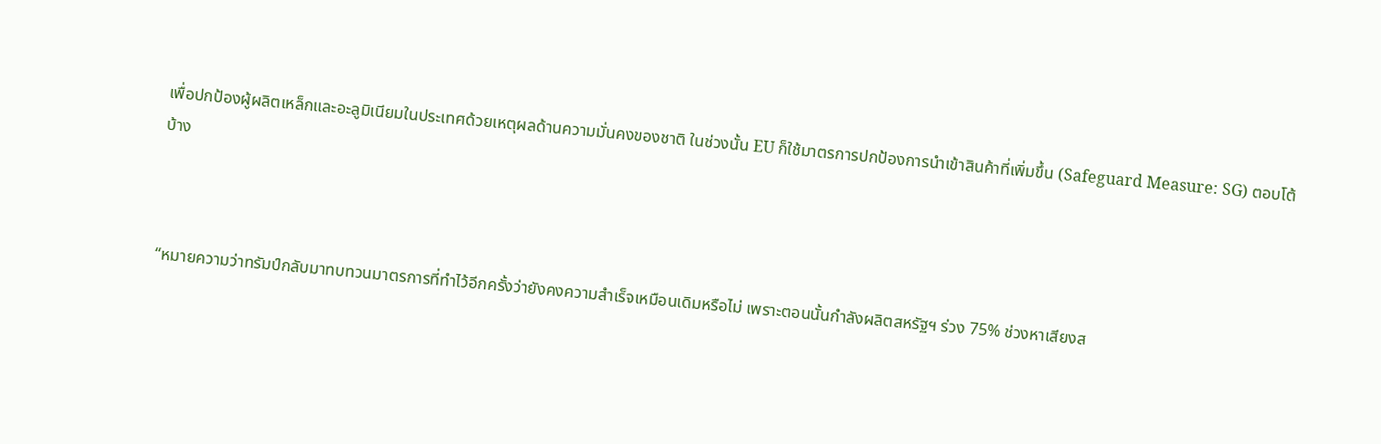เพื่อปกป้องผู้ผลิตเหล็กและอะลูมิเนียมในประเทศด้วยเหตุผลด้านความมั่นคงของชาติ ในช่วงนั้น EU ก็ใช้มาตรการปกป้องการนำเข้าสินค้าที่เพิ่มขึ้น (Safeguard Measure: SG) ตอบโต้บ้าง



“หมายความว่าทรัมป์กลับมาทบทวนมาตรการที่ทำไว้อีกครั้งว่ายังคงความสำเร็จเหมือนเดิมหรือไม่ เพราะตอนนั้นกำลังผลิตสหรัฐฯ ร่วง 75% ช่วงหาเสียงส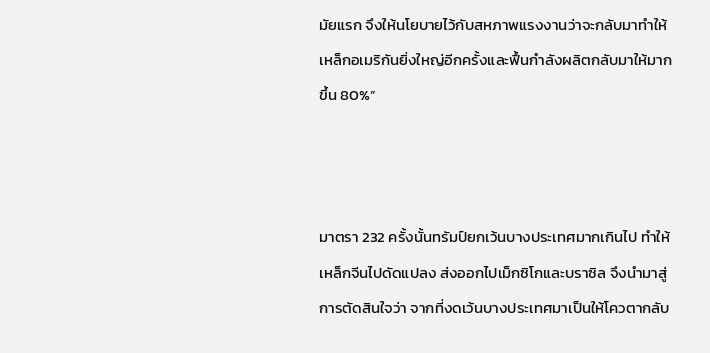มัยแรก จึงให้นโยบายไว้กับสหภาพแรงงานว่าจะกลับมาทำให้เหล็กอเมริกันยิ่งใหญ่อีกครั้งและฟื้นกำลังผลิตกลับมาให้มากขึ้น 80%”



มาตรา 232 ครั้งนั้นทรัมป์ยกเว้นบางประเทศมากเกินไป ทำให้เหล็กจีนไปดัดแปลง ส่งออกไปเม็กซิโกและบราซิล จึงนำมาสู่การตัดสินใจว่า จากที่งดเว้นบางประเทศมาเป็นให้โควตากลับ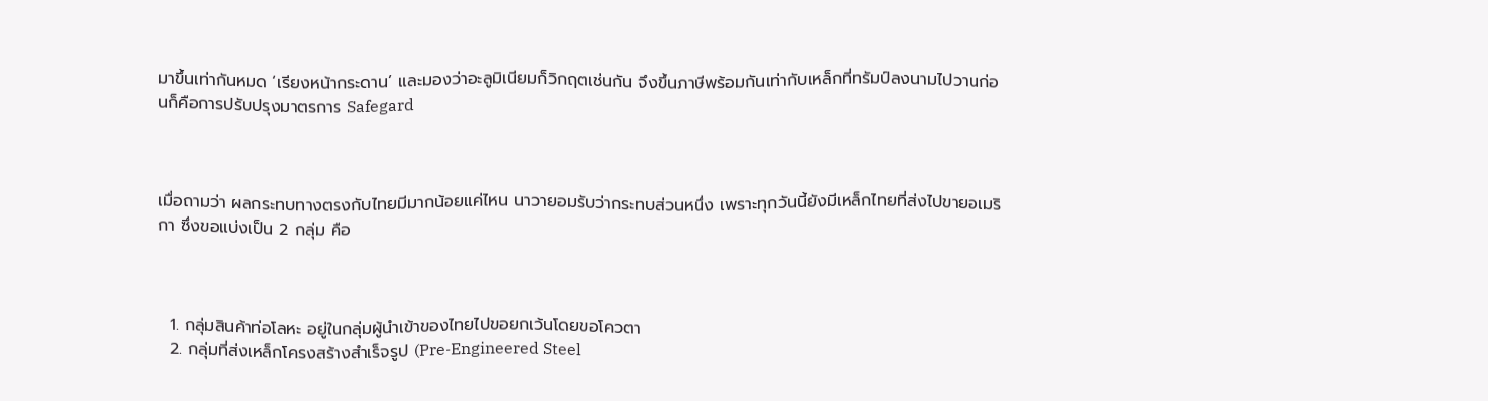มาขึ้นเท่ากันหมด ‘เรียงหน้ากระดาน’ และมองว่าอะลูมิเนียมก็วิกฤตเช่นกัน จึงขึ้นภาษีพร้อมกันเท่ากับเหล็กที่ทรัมป์ลงนามไปวานก่อนก็คือการปรับปรุงมาตรการ Safegard



เมื่อถามว่า ผลกระทบทางตรงกับไทยมีมากน้อยแค่ไหน นาวายอมรับว่ากระทบส่วนหนึ่ง เพราะทุกวันนี้ยังมีเหล็กไทยที่ส่งไปขายอเมริกา ซึ่งขอแบ่งเป็น 2 กลุ่ม คือ



  1. กลุ่มสินค้าท่อโลหะ อยู่ในกลุ่มผู้นำเข้าของไทยไปขอยกเว้นโดยขอโควตา
  2. กลุ่มที่ส่งเหล็กโครงสร้างสำเร็จรูป (Pre-Engineered Steel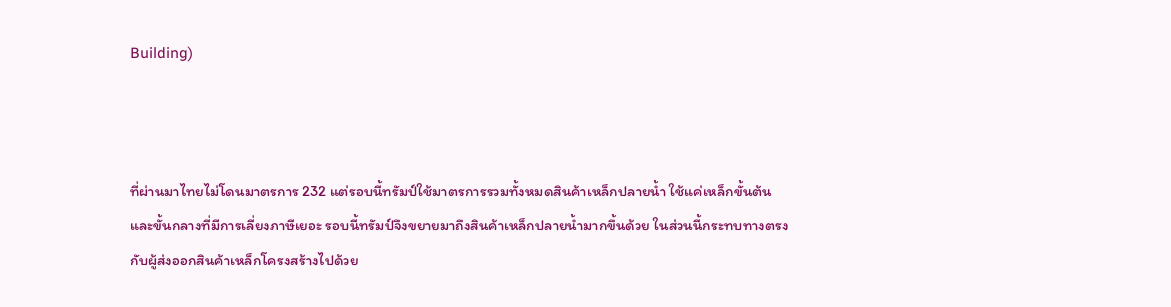Building)



ที่ผ่านมาไทยไม่โดนมาตรการ 232 แต่รอบนี้ทรัมป์ใช้มาตรการรวมทั้งหมดสินค้าเหล็กปลายน้ำ ใช้แค่เหล็กขั้นต้นและขั้นกลางที่มีการเลี่ยงภาษีเยอะ รอบนี้ทรัมป์จึงขยายมาถึงสินค้าเหล็กปลายน้ำมากขึ้นด้วย ในส่วนนี้กระทบทางตรงกับผู้ส่งออกสินค้าเหล็กโครงสร้างไปด้วย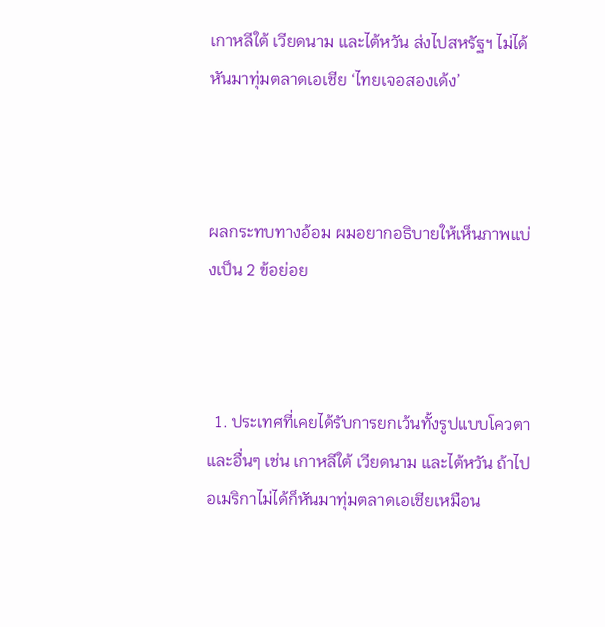เกาหลีใต้ เวียดนาม และไต้หวัน ส่งไปสหรัฐฯ ไม่ได้ หันมาทุ่มตลาดเอเชีย ‘ไทยเจอสองเด้ง’



ผลกระทบทางอ้อม ผมอยากอธิบายให้เห็นภาพแบ่งเป็น 2 ข้อย่อย



  1. ประเทศที่เคยได้รับการยกเว้นทั้งรูปแบบโควตาและอื่นๆ เช่น เกาหลีใต้ เวียดนาม และไต้หวัน ถ้าไปอเมริกาไม่ได้ก็หันมาทุ่มตลาดเอเชียเหมือน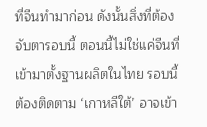ที่จีนทำมาก่อน ดังนั้นสิ่งที่ต้องจับตารอบนี้ ตอนนี้ไม่ใช่แค่จีนที่เข้ามาตั้งฐานผลิตในไทย รอบนี้ต้องติดตาม ‘เกาหลีใต้’ อาจเข้า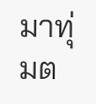มาทุ่มต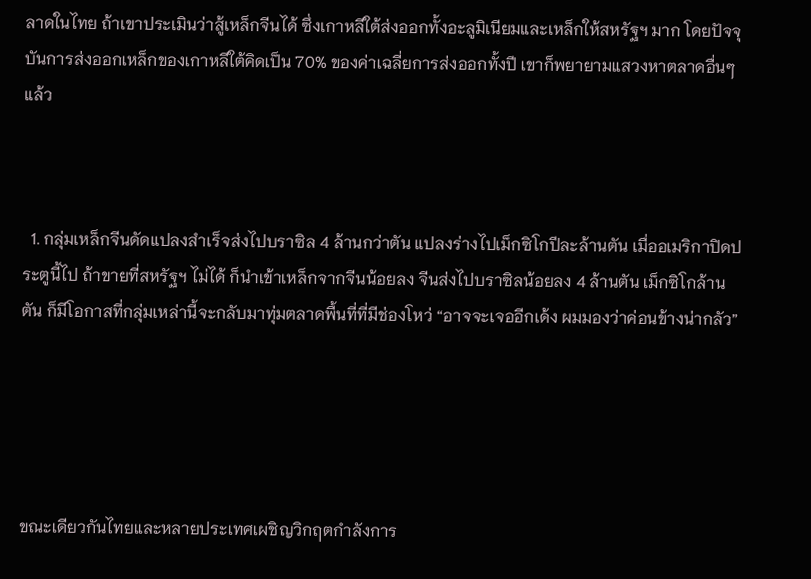ลาดในไทย ถ้าเขาประเมินว่าสู้เหล็กจีนได้ ซึ่งเกาหลีใต้ส่งออกทั้งอะลูมิเนียมและเหล็กให้สหรัฐฯ มาก โดยปัจจุบันการส่งออกเหล็กของเกาหลีใต้คิดเป็น 70% ของค่าเฉลี่ยการส่งออกทั้งปี เขาก็พยายามแสวงหาตลาดอื่นๆ แล้ว



  1. กลุ่มเหล็กจีนดัดแปลงสำเร็จส่งไปบราซิล 4 ล้านกว่าตัน แปลงร่างไปเม็กซิโกปีละล้านตัน เมื่ออเมริกาปิดประตูนี้ไป ถ้าขายที่สหรัฐฯ ไม่ได้ ก็นำเข้าเหล็กจากจีนน้อยลง จีนส่งไปบราซิลน้อยลง 4 ล้านตัน เม็กซิโกล้านตัน ก็มีโอกาสที่กลุ่มเหล่านี้จะกลับมาทุ่มตลาดพื้นที่ที่มีช่องโหว่ “อาจจะเจออีกเด้ง ผมมองว่าค่อนข้างน่ากลัว”





ขณะเดียวกันไทยและหลายประเทศเผชิญวิกฤตกำลังการ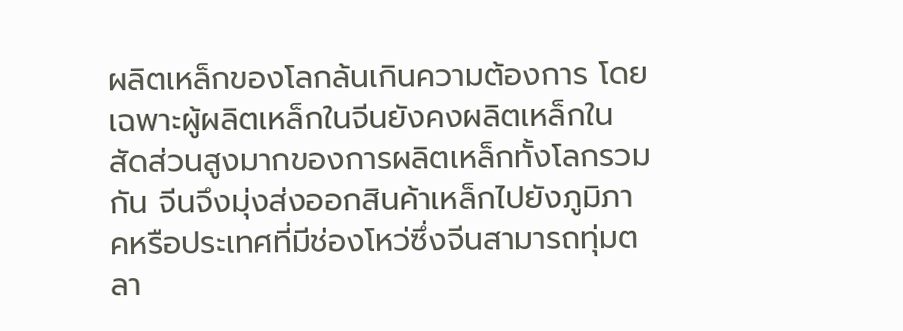ผลิตเหล็กของโลกล้นเกินความต้องการ โดยเฉพาะผู้ผลิตเหล็กในจีนยังคงผลิตเหล็กในสัดส่วนสูงมากของการผลิตเหล็กทั้งโลกรวมกัน จีนจึงมุ่งส่งออกสินค้าเหล็กไปยังภูมิภาคหรือประเทศที่มีช่องโหว่ซึ่งจีนสามารถทุ่มตลา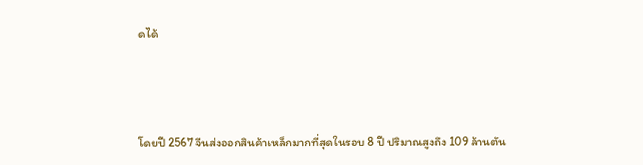ดได้



โดยปี 2567 จีนส่งออกสินค้าเหล็กมากที่สุดในรอบ 8 ปี ปริมาณสูงถึง 109 ล้านตัน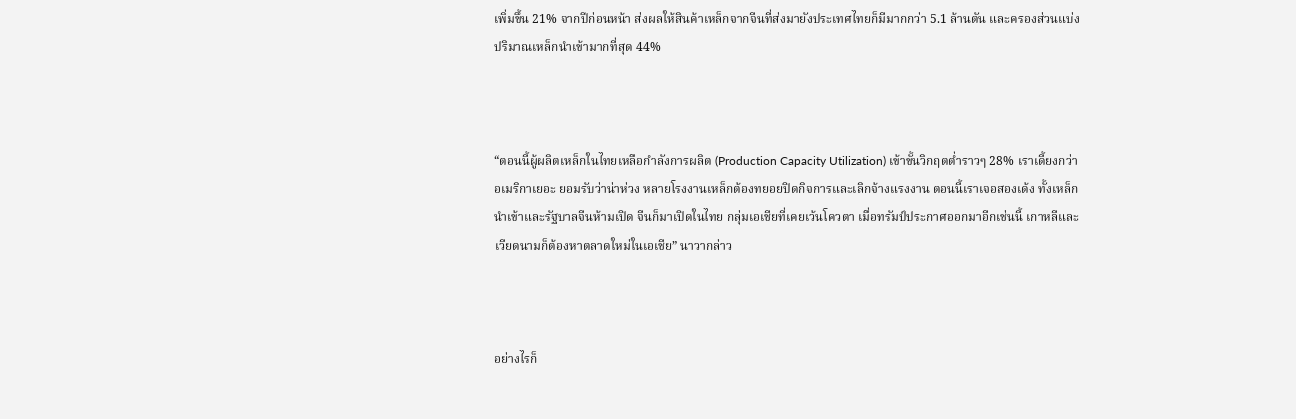เพิ่มขึ้น 21% จากปีก่อนหน้า ส่งผลให้สินค้าเหล็กจากจีนที่ส่งมายังประเทศไทยก็มีมากกว่า 5.1 ล้านตัน และครองส่วนแบ่งปริมาณเหล็กนำเข้ามากที่สุด 44%



“ตอนนี้ผู้ผลิตเหล็กในไทยเหลือกำลังการผลิต (Production Capacity Utilization) เข้าขั้นวิกฤตต่ำราวๆ 28% เราเดี้ยงกว่าอเมริกาเยอะ ยอมรับว่าน่าห่วง หลายโรงงานเหล็กต้องทยอยปิดกิจการและเลิกจ้างแรงงาน ตอนนี้เราเจอสองเด้ง ทั้งเหล็กนำเข้าและรัฐบาลจีนห้ามเปิด จีนก็มาเปิดในไทย กลุ่มเอเชียที่เคยเว้นโควตา เมื่อทรัมป์ประกาศออกมาอีกเช่นนี้ เกาหลีและเวียดนามก็ต้องหาตลาดใหม่ในเอเชีย” นาวากล่าว



อย่างไรก็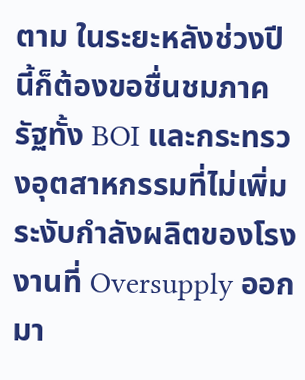ตาม ในระยะหลังช่วงปีนี้ก็ต้องขอชื่นชมภาครัฐทั้ง BOI และกระทรวงอุตสาหกรรมที่ไม่เพิ่มระงับกำลังผลิตของโรงงานที่ Oversupply ออกมา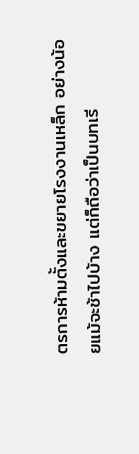ตรการห้ามตั้งและขยายโรงงานเหล็ก อย่างน้อยแม้จะช้าไปบ้าง แต่ก็ถือว่าเป็นบทเรี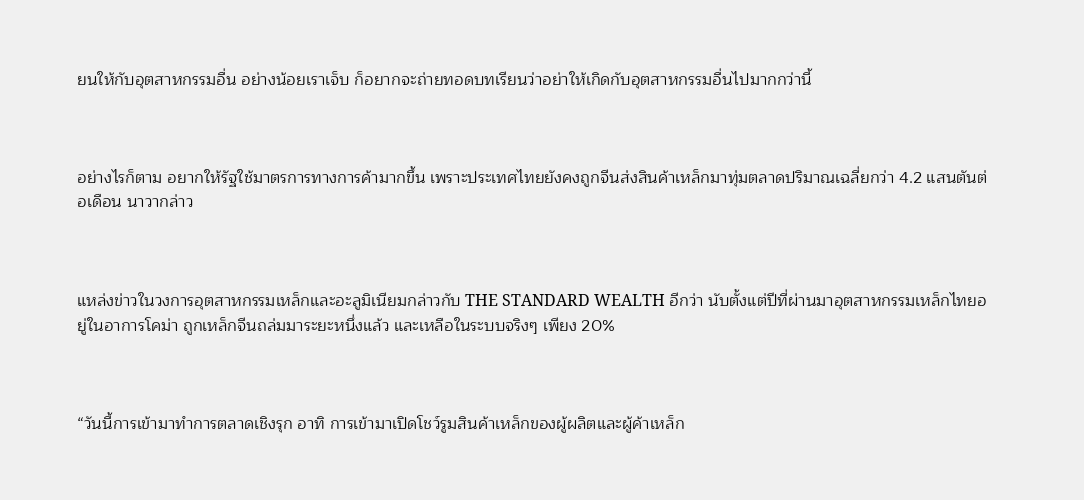ยนให้กับอุตสาหกรรมอื่น อย่างน้อยเราเจ็บ ก็อยากจะถ่ายทอดบทเรียนว่าอย่าให้เกิดกับอุตสาหกรรมอื่นไปมากกว่านี้



อย่างไรก็ตาม อยากให้รัฐใช้มาตรการทางการค้ามากขึ้น เพราะประเทศไทยยังคงถูกจีนส่งสินค้าเหล็กมาทุ่มตลาดปริมาณเฉลี่ยกว่า 4.2 แสนตันต่อเดือน นาวากล่าว



แหล่งข่าวในวงการอุตสาหกรรมเหล็กและอะลูมิเนียมกล่าวกับ THE STANDARD WEALTH อีกว่า นับตั้งแต่ปีที่ผ่านมาอุตสาหกรรมเหล็กไทยอยู่ในอาการโคม่า ถูกเหล็กจีนถล่มมาระยะหนึ่งแล้ว และเหลือในระบบจริงๆ เพียง 20%



“วันนี้การเข้ามาทำการตลาดเชิงรุก อาทิ การเข้ามาเปิดโชว์รูมสินค้าเหล็กของผู้ผลิตและผู้ค้าเหล็ก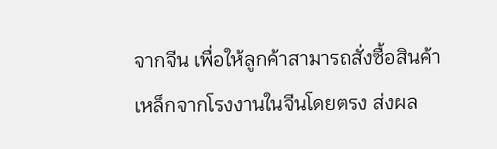จากจีน เพื่อให้ลูกค้าสามารถสั่งซื้อสินค้าเหล็กจากโรงงานในจีนโดยตรง ส่งผล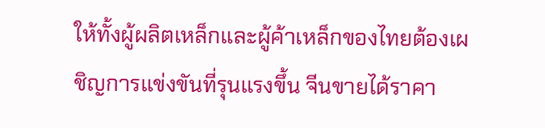ให้ทั้งผู้ผลิตเหล็กและผู้ค้าเหล็กของไทยต้องเผชิญการแข่งขันที่รุนแรงขึ้น จีนขายได้ราคา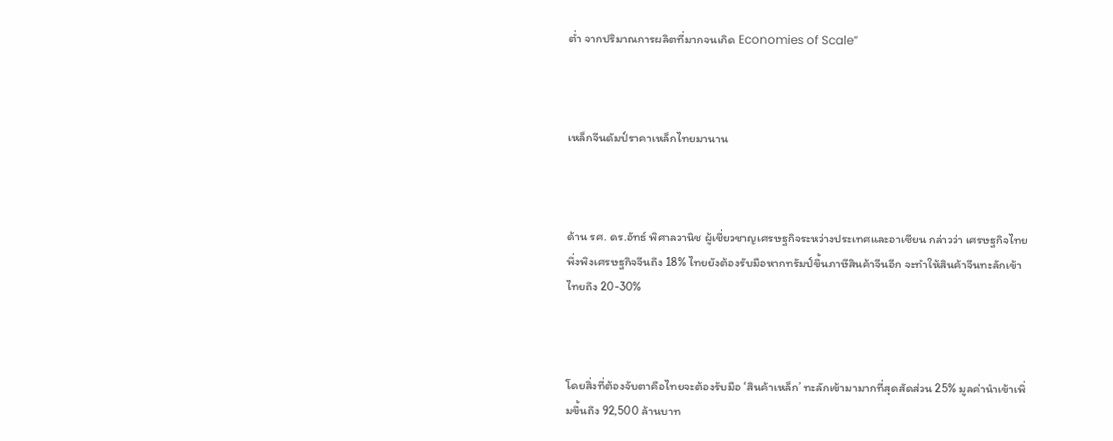ต่ำ จากปริมาณการผลิตที่มากจนเกิด Economies of Scale”



เหล็กจีนดัมป์ราคาเหล็กไทยมานาน



ด้าน รศ. ดร.อัทธ์ พิศาลวานิช ผู้เชี่ยวชาญเศรษฐกิจระหว่างประเทศและอาเซียน กล่าวว่า เศรษฐกิจไทยพึ่งพิงเศรษฐกิจจีนถึง 18% ไทยยังต้องรับมือหากทรัมป์ขึ้นภาษีสินค้าจีนอีก จะทำให้สินค้าจีนทะลักเข้าไทยถึง 20-30%



โดยสิ่งที่ต้องจับตาคือไทยจะต้องรับมือ ‘สินค้าเหล็ก’ ทะลักเข้ามามากที่สุดสัดส่วน 25% มูลค่านำเข้าเพิ่มขึ้นถึง 92,500 ล้านบาท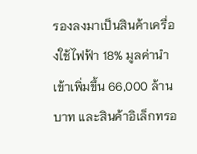รองลงมาเป็นสินค้าเครื่องใช้ไฟฟ้า 18% มูลค่านำเข้าเพิ่มขึ้น 66,000 ล้านบาท และสินค้าอิเล็กทรอ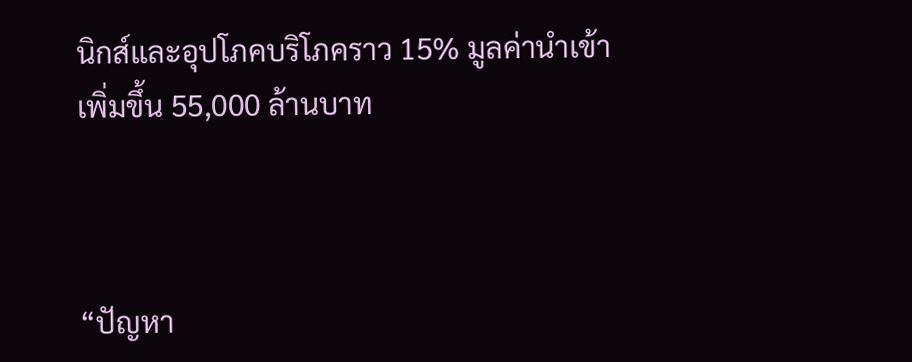นิกส์และอุปโภคบริโภคราว 15% มูลค่านำเข้าเพิ่มขึ้น 55,000 ล้านบาท



“ปัญหา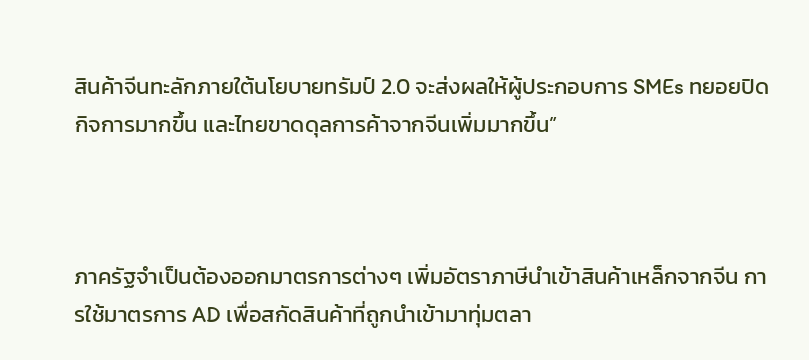สินค้าจีนทะลักภายใต้นโยบายทรัมป์ 2.0 จะส่งผลให้ผู้ประกอบการ SMEs ทยอยปิดกิจการมากขึ้น และไทยขาดดุลการค้าจากจีนเพิ่มมากขึ้น”



ภาครัฐจำเป็นต้องออกมาตรการต่างๆ เพิ่มอัตราภาษีนำเข้าสินค้าเหล็กจากจีน การใช้มาตรการ AD เพื่อสกัดสินค้าที่ถูกนำเข้ามาทุ่มตลา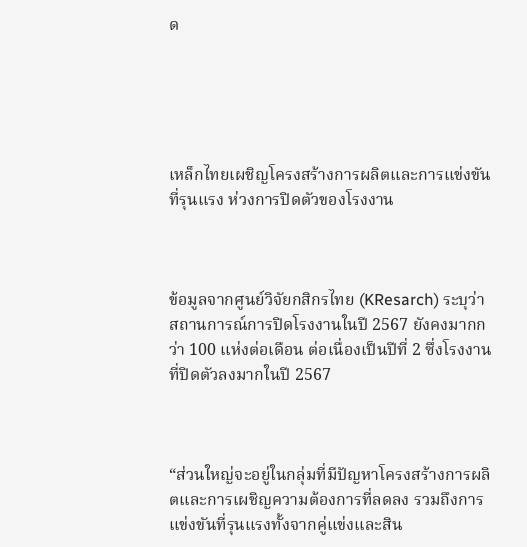ด





เหล็กไทยเผชิญโครงสร้างการผลิตและการแข่งขันที่รุนแรง ห่วงการปิดตัวของโรงงาน



ข้อมูลจากศูนย์วิจัยกสิกรไทย (KResarch) ระบุว่า สถานการณ์การปิดโรงงานในปี 2567 ยังคงมากกว่า 100 แห่งต่อเดือน ต่อเนื่องเป็นปีที่ 2 ซึ่งโรงงานที่ปิดตัวลงมากในปี 2567



“ส่วนใหญ่จะอยู่ในกลุ่มที่มีปัญหาโครงสร้างการผลิตและการเผชิญความต้องการที่ลดลง รวมถึงการแข่งขันที่รุนแรงทั้งจากคู่แข่งและสิน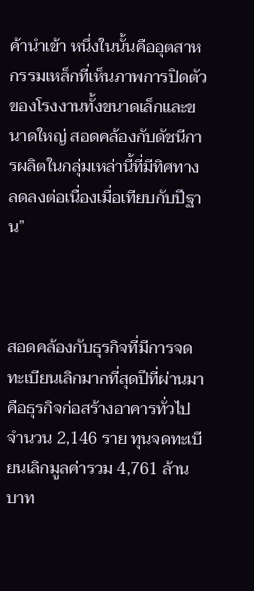ค้านำเข้า หนึ่งในนั้นคืออุตสาหกรรมเหล็กที่เห็นภาพการปิดตัวของโรงงานทั้งขนาดเล็กและขนาดใหญ่ สอดคล้องกับดัชนีการผลิตในกลุ่มเหล่านี้ที่มีทิศทางลดลงต่อเนื่องเมื่อเทียบกับปีฐาน”



สอดคล้องกับธุรกิจที่มีการจดทะเบียนเลิกมากที่สุดปีที่ผ่านมาคือธุรกิจก่อสร้างอาคารทั่วไป จำนวน 2,146 ราย ทุนจดทะเบียนเลิกมูลค่ารวม 4,761 ล้านบาท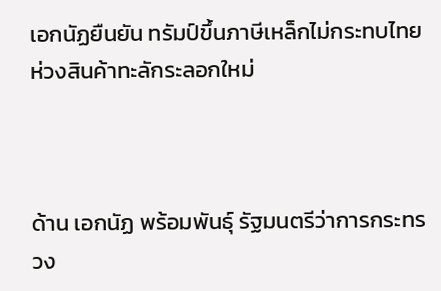เอกนัฏยืนยัน ทรัมป์ขึ้นภาษีเหล็กไม่กระทบไทย ห่วงสินค้าทะลักระลอกใหม่



ด้าน เอกนัฏ พร้อมพันธุ์ รัฐมนตรีว่าการกระทรวง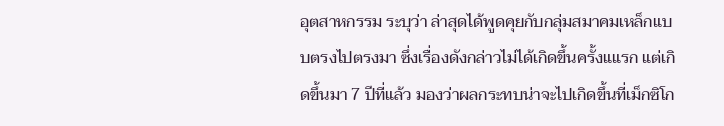อุตสาหกรรม ระบุว่า ล่าสุดได้พูดคุยกับกลุ่มสมาคมเหล็กแบบตรงไปตรงมา ซึ่งเรื่องดังกล่าวไม่ได้เกิดขึ้นครั้งแแรก แต่เกิดขึ้นมา 7 ปีที่แล้ว มองว่าผลกระทบน่าจะไปเกิดขึ้นที่เม็กซิโก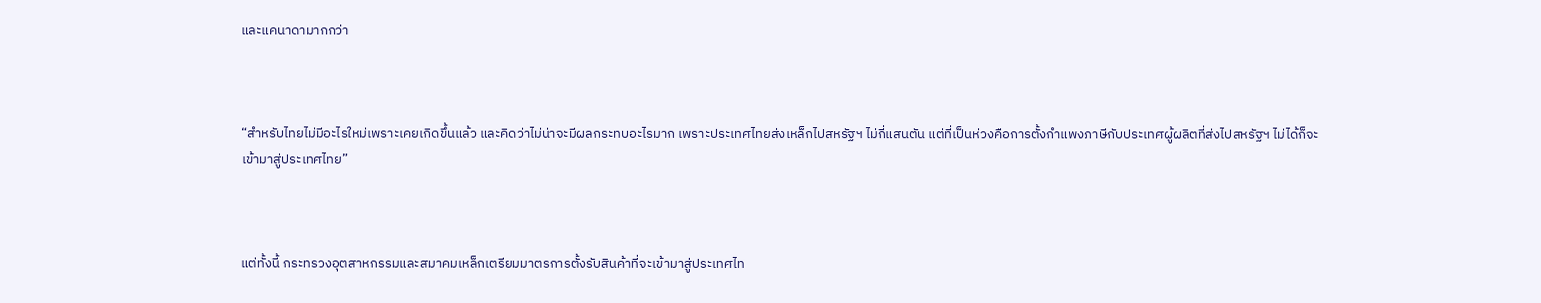และแคนาดามากกว่า



“สำหรับไทยไม่มีอะไรใหม่เพราะเคยเกิดขึ้นแล้ว และคิดว่าไม่น่าจะมีผลกระทบอะไรมาก เพราะประเทศไทยส่งเหล็กไปสหรัฐฯ ไม่กี่แสนตัน แต่ที่เป็นห่วงคือการตั้งกำแพงภาษีกับประเทศผู้ผลิตที่ส่งไปสหรัฐฯ ไม่ได้ก็จะเข้ามาสู่ประเทศไทย”



แต่ทั้งนี้ กระทรวงอุตสาหกรรมและสมาคมเหล็กเตรียมมาตรการตั้งรับสินค้าที่จะเข้ามาสู่ประเทศไท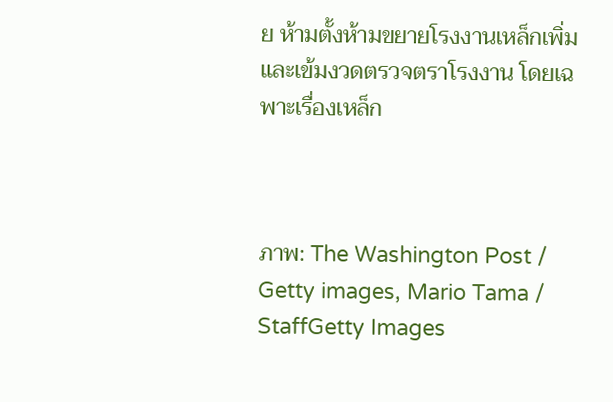ย ห้ามตั้งห้ามขยายโรงงานเหล็กเพิ่มและเข้มงวดตรวจตราโรงงาน โดยเฉพาะเรื่องเหล็ก



ภาพ: The Washington Post / Getty images, Mario Tama / StaffGetty Images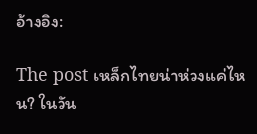อ้างอิง:

The post เหล็กไทยน่าห่วงแค่ไหน? ในวัน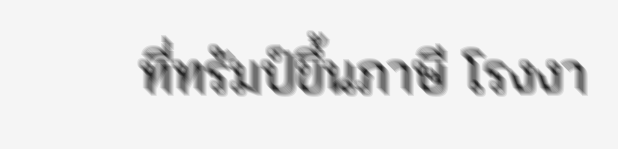ที่ทรัมป์ขึ้นภาษี โรงงา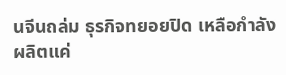นจีนถล่ม ธุรกิจทยอยปิด เหลือกำลังผลิตแค่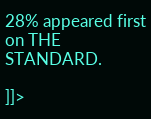28% appeared first on THE STANDARD.

]]>